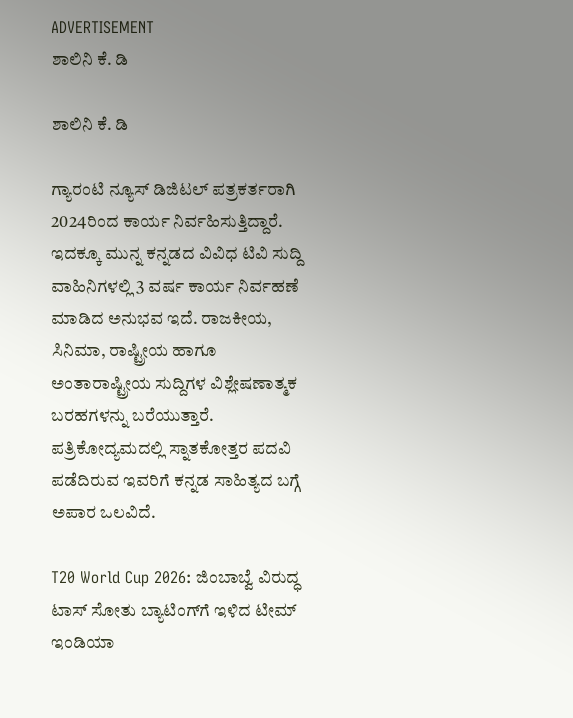ADVERTISEMENT
ಶಾಲಿನಿ ಕೆ. ಡಿ

ಶಾಲಿನಿ ಕೆ. ಡಿ

ಗ್ಯಾರಂಟಿ ನ್ಯೂಸ್ ಡಿಜಿಟಲ್ ಪತ್ರಕರ್ತರಾಗಿ 2024ರಿಂದ ಕಾರ್ಯ ನಿರ್ವಹಿಸುತ್ತಿದ್ದಾರೆ. ಇದಕ್ಕೂ ಮುನ್ನ ಕನ್ನಡದ ವಿವಿಧ ಟಿವಿ ಸುದ್ದಿ ವಾಹಿನಿಗಳಲ್ಲಿ 3 ವರ್ಷ ಕಾರ್ಯ ನಿರ್ವಹಣೆ ಮಾಡಿದ ಅನುಭವ ಇದೆ. ರಾಜಕೀಯ, ಸಿನಿಮಾ, ರಾಷ್ಟ್ರೀಯ ಹಾಗೂ ಅಂತಾರಾಷ್ಟ್ರೀಯ ಸುದ್ದಿಗಳ ವಿಶ್ಲೇಷಣಾತ್ಮಕ ಬರಹಗಳನ್ನು ಬರೆಯುತ್ತಾರೆ. ಪತ್ರಿಕೋದ್ಯಮದಲ್ಲಿ ಸ್ನಾತಕೋತ್ತರ ಪದವಿ ಪಡೆದಿರುವ ಇವರಿಗೆ ಕನ್ನಡ ಸಾಹಿತ್ಯದ ಬಗ್ಗೆ ಅಪಾರ ಒಲವಿದೆ.

T20 World Cup 2026: ಜಿಂಬಾಬ್ವೆ ವಿರುದ್ಧ ಟಾಸ್‌ ಸೋತು ಬ್ಯಾಟಿಂಗ್‌ಗೆ ಇಳಿದ ಟೀಮ್ ಇಂಡಿಯಾ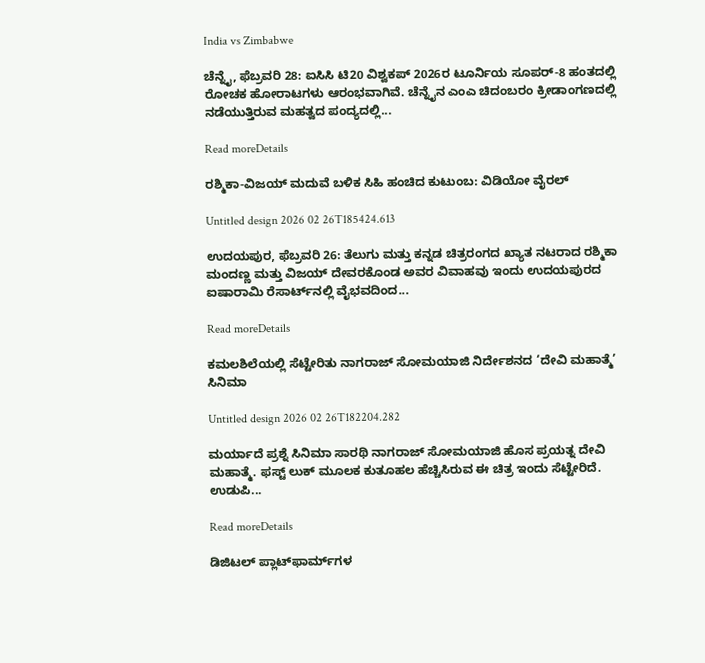India vs Zimbabwe

ಚೆನ್ನೈ, ಫೆಬ್ರವರಿ 28: ಐಸಿಸಿ ಟಿ20 ವಿಶ್ವಕಪ್ 2026ರ ಟೂರ್ನಿಯ ಸೂಪರ್‌-8 ಹಂತದಲ್ಲಿ ರೋಚಕ ಹೋರಾಟಗಳು ಆರಂಭವಾಗಿವೆ. ಚೆನ್ನೈನ ಎಂಎ ಚಿದಂಬರಂ ಕ್ರೀಡಾಂಗಣದಲ್ಲಿ ನಡೆಯುತ್ತಿರುವ ಮಹತ್ವದ ಪಂದ್ಯದಲ್ಲಿ...

Read moreDetails

ರಶ್ಮಿಕಾ-ವಿಜಯ್ ಮದುವೆ ಬಳಿಕ ಸಿಹಿ ಹಂಚಿದ ಕುಟುಂಬ: ವಿಡಿಯೋ ವೈರಲ್‌

Untitled design 2026 02 26T185424.613

ಉದಯಪುರ, ಫೆಬ್ರವರಿ 26: ತೆಲುಗು ಮತ್ತು ಕನ್ನಡ ಚಿತ್ರರಂಗದ ಖ್ಯಾತ ನಟರಾದ ರಶ್ಮಿಕಾ ಮಂದಣ್ಣ ಮತ್ತು ವಿಜಯ್ ದೇವರಕೊಂಡ ಅವರ ವಿವಾಹವು ಇಂದು ಉದಯಪುರದ ಐಷಾರಾಮಿ ರೆಸಾರ್ಟ್‌ನಲ್ಲಿ ವೈಭವದಿಂದ...

Read moreDetails

ಕಮಲಶಿಲೆಯಲ್ಲಿ ಸೆಟ್ಟೇರಿತು‌ ನಾಗರಾಜ್ ಸೋಮಯಾಜಿ ನಿರ್ದೇಶನದ‌ ‘ದೇವಿ‌ ಮಹಾತ್ಮೆ’ ಸಿನಿಮಾ

Untitled design 2026 02 26T182204.282

ಮರ್ಯಾದೆ ಪ್ರಶ್ನೆ ಸಿನಿಮಾ ಸಾರಥಿ ನಾಗರಾಜ್ ಸೋಮಯಾಜಿ ಹೊಸ ಪ್ರಯತ್ನ‌ ದೇವಿ‌ ಮಹಾತ್ಮೆ. ಫಸ್ಟ್ ಲುಕ್ ಮೂಲಕ ಕುತೂಹಲ ಹೆಚ್ಚಿಸಿರುವ ಈ ಚಿತ್ರ ಇಂದು‌ ಸೆಟ್ಟೇರಿದೆ. ಉಡುಪಿ...

Read moreDetails

ಡಿಜಿಟಲ್ ಪ್ಲಾಟ್‌ಫಾರ್ಮ್‌ಗಳ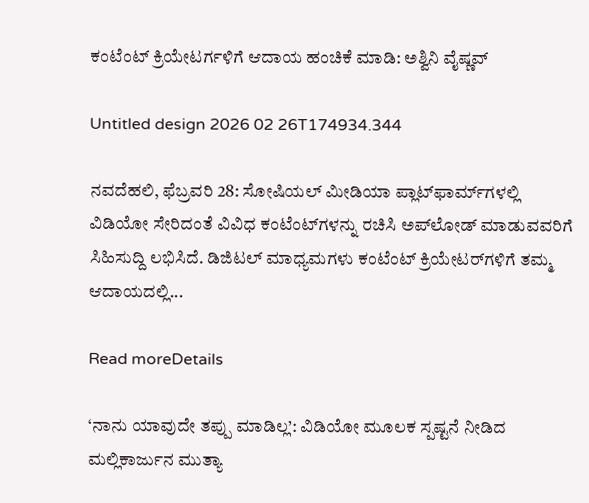ಕಂಟೆಂಟ್ ಕ್ರಿಯೇಟರ್ಗಳಿಗೆ ಆದಾಯ ಹಂಚಿಕೆ ಮಾಡಿ: ಅಶ್ವಿನಿ ವೈಷ್ಣವ್

Untitled design 2026 02 26T174934.344

ನವದೆಹಲಿ, ಫೆಬ್ರವರಿ 28: ಸೋಷಿಯಲ್ ಮೀಡಿಯಾ ಪ್ಲಾಟ್‌ಫಾರ್ಮ್‌ಗಳಲ್ಲಿ ವಿಡಿಯೋ ಸೇರಿದಂತೆ ವಿವಿಧ ಕಂಟೆಂಟ್‌ಗಳನ್ನು ರಚಿಸಿ ಅಪ್‌ಲೋಡ್ ಮಾಡುವವರಿಗೆ ಸಿಹಿಸುದ್ದಿ ಲಭಿಸಿದೆ. ಡಿಜಿಟಲ್ ಮಾಧ್ಯಮಗಳು ಕಂಟೆಂಟ್ ಕ್ರಿಯೇಟರ್‌ಗಳಿಗೆ ತಮ್ಮ ಆದಾಯದಲ್ಲಿ...

Read moreDetails

‘ನಾನು ಯಾವುದೇ ತಪ್ಪು ಮಾಡಿಲ್ಲ’: ವಿಡಿಯೋ ಮೂಲಕ ಸ್ಪಷ್ಟನೆ ನೀಡಿದ ಮಲ್ಲಿಕಾರ್ಜುನ ಮುತ್ಯಾ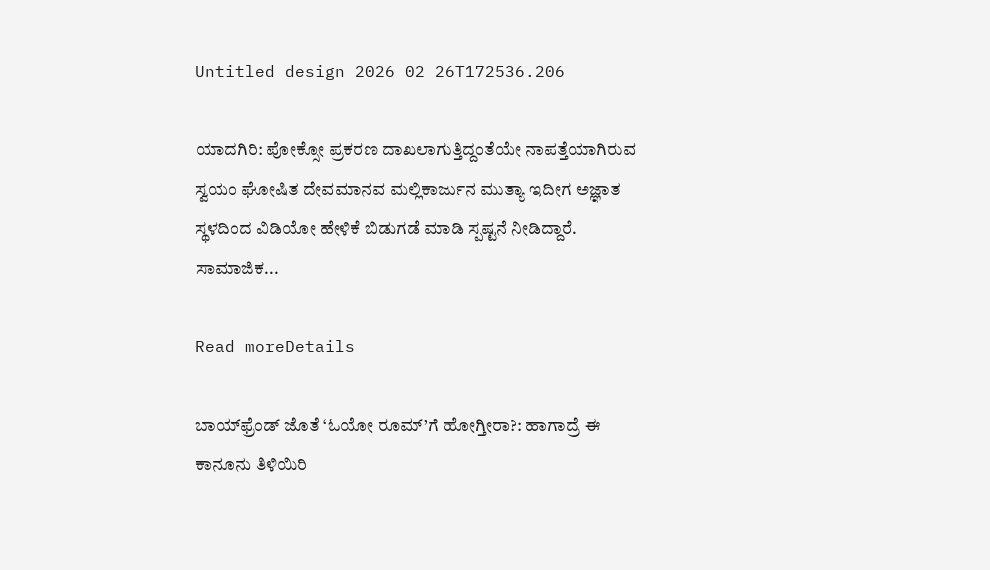Untitled design 2026 02 26T172536.206

ಯಾದಗಿರಿ: ಪೋಕ್ಸೋ ಪ್ರಕರಣ ದಾಖಲಾಗುತ್ತಿದ್ದಂತೆಯೇ ನಾಪತ್ತೆಯಾಗಿರುವ ಸ್ವಯಂ ಘೋಷಿತ ದೇವಮಾನವ ಮಲ್ಲಿಕಾರ್ಜುನ ಮುತ್ಯಾ ಇದೀಗ ಅಜ್ಞಾತ ಸ್ಥಳದಿಂದ ವಿಡಿಯೋ ಹೇಳಿಕೆ ಬಿಡುಗಡೆ ಮಾಡಿ ಸ್ಪಷ್ಟನೆ ನೀಡಿದ್ದಾರೆ. ಸಾಮಾಜಿಕ...

Read moreDetails

ಬಾಯ್‌ಫ್ರೆಂಡ್ ಜೊತೆ ‘ಓಯೋ ರೂಮ್’ಗೆ ಹೋಗ್ತೀರಾ?: ಹಾಗಾದ್ರೆ ಈ ಕಾನೂನು ತಿಳಿಯಿರಿ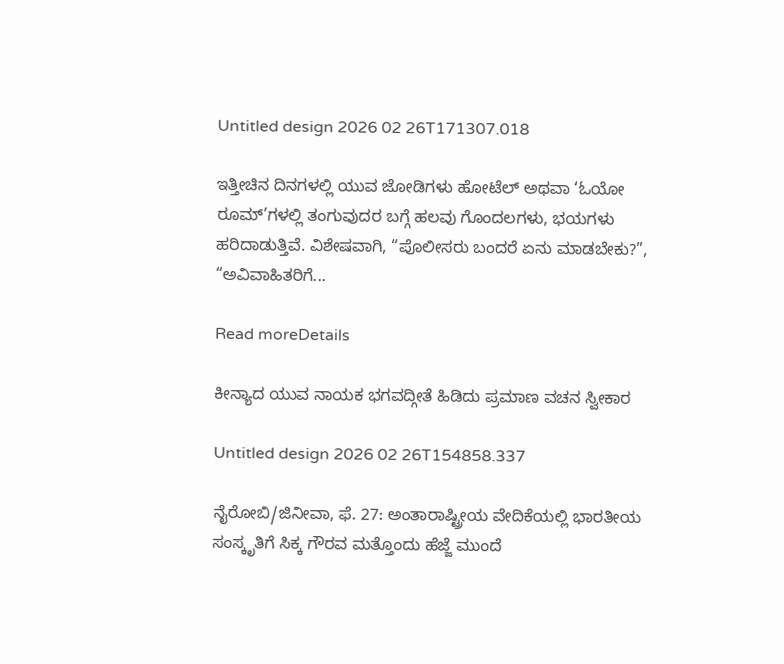Untitled design 2026 02 26T171307.018

ಇತ್ತೀಚಿನ ದಿನಗಳಲ್ಲಿ ಯುವ ಜೋಡಿಗಳು ಹೋಟೆಲ್ ಅಥವಾ ‘ಓಯೋ ರೂಮ್’ಗಳಲ್ಲಿ ತಂಗುವುದರ ಬಗ್ಗೆ ಹಲವು ಗೊಂದಲಗಳು, ಭಯಗಳು ಹರಿದಾಡುತ್ತಿವೆ. ವಿಶೇಷವಾಗಿ, “ಪೊಲೀಸರು ಬಂದರೆ ಏನು ಮಾಡಬೇಕು?”, “ಅವಿವಾಹಿತರಿಗೆ...

Read moreDetails

ಕೀನ್ಯಾದ ಯುವ ನಾಯಕ ಭಗವದ್ಗೀತೆ ಹಿಡಿದು ಪ್ರಮಾಣ ವಚನ ಸ್ವೀಕಾರ

Untitled design 2026 02 26T154858.337

ನೈರೋಬಿ/ಜಿನೀವಾ, ಫೆ. 27: ಅಂತಾರಾಷ್ಟ್ರೀಯ ವೇದಿಕೆಯಲ್ಲಿ ಭಾರತೀಯ ಸಂಸ್ಕೃತಿಗೆ ಸಿಕ್ಕ ಗೌರವ ಮತ್ತೊಂದು ಹೆಜ್ಜೆ ಮುಂದೆ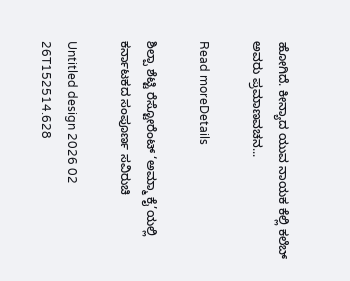ಹೋಗಿದೆ. ಕೀನ್ಯಾದ ಯುವ ನಾಯಕ ಕೆಲ್ಲಿ ಕಲೆಬ್ ಅವರು ಪ್ರಮಾಣವಚನ...

Read moreDetails

ಶಿಲ್ಪಾ ಶೆಟ್ಟಿ ರೆಸ್ಟೋರೆಂಟ್ ‘ಅಮ್ಮಾ ಕೈ’ಯಲ್ಲಿ ಕರ್ನಾಟಕದ ಸಂಪೂರ್ಣ ಸವಿರುಚಿ

Untitled design 2026 02 26T152514.628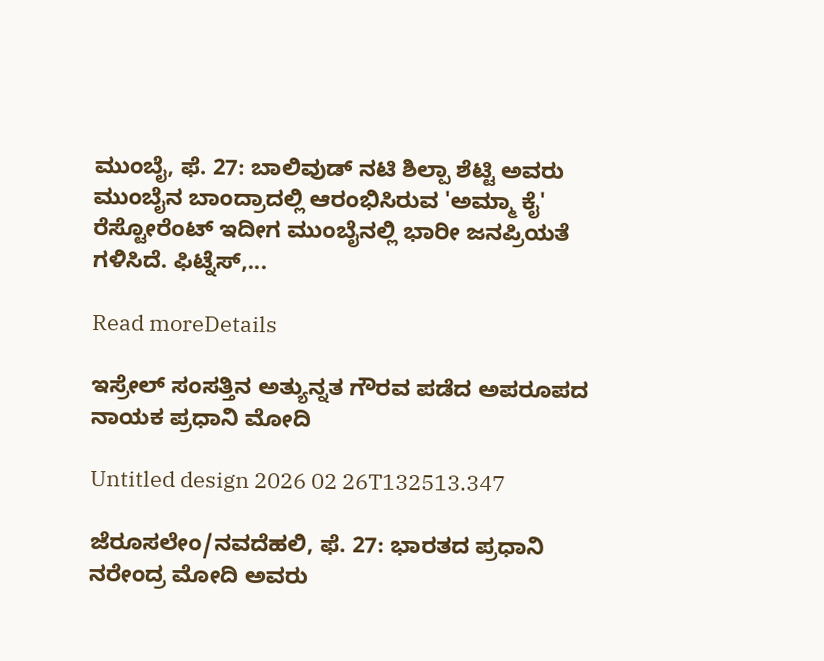ಮುಂಬೈ, ಫೆ. 27: ಬಾಲಿವುಡ್ ನಟಿ ಶಿಲ್ಪಾ ಶೆಟ್ಟಿ ಅವರು ಮುಂಬೈನ ಬಾಂದ್ರಾದಲ್ಲಿ ಆರಂಭಿಸಿರುವ 'ಅಮ್ಮಾ ಕೈ' ರೆಸ್ಟೋರೆಂಟ್ ಇದೀಗ ಮುಂಬೈನಲ್ಲಿ ಭಾರೀ ಜನಪ್ರಿಯತೆ ಗಳಿಸಿದೆ. ಫಿಟ್ನೆಸ್,...

Read moreDetails

ಇಸ್ರೇಲ್ ಸಂಸತ್ತಿನ ಅತ್ಯುನ್ನತ ಗೌರವ ಪಡೆದ ಅಪರೂಪದ ನಾಯಕ ಪ್ರಧಾನಿ ಮೋದಿ

Untitled design 2026 02 26T132513.347

ಜೆರೂಸಲೇಂ/ನವದೆಹಲಿ, ಫೆ. 27: ಭಾರತದ ಪ್ರಧಾನಿ ನರೇಂದ್ರ ಮೋದಿ ಅವರು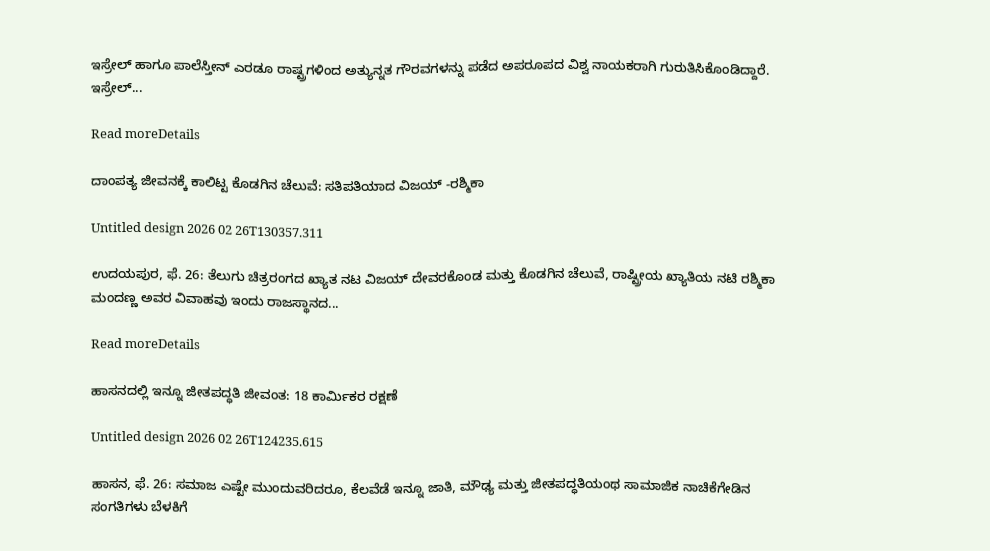ಇಸ್ರೇಲ್ ಹಾಗೂ ಪಾಲೆಸ್ತೀನ್ ಎರಡೂ ರಾಷ್ಟ್ರಗಳಿಂದ ಅತ್ಯುನ್ನತ ಗೌರವಗಳನ್ನು ಪಡೆದ ಅಪರೂಪದ ವಿಶ್ವ ನಾಯಕರಾಗಿ ಗುರುತಿಸಿಕೊಂಡಿದ್ದಾರೆ. ಇಸ್ರೇಲ್...

Read moreDetails

ದಾಂಪತ್ಯ ಜೀವನಕ್ಕೆ ಕಾಲಿಟ್ಟ ಕೊಡಗಿನ ಚೆಲುವೆ: ಸತಿಪತಿಯಾದ ವಿಜಯ್ -ರಶ್ಮಿಕಾ

Untitled design 2026 02 26T130357.311

ಉದಯಪುರ, ಫೆ. 26: ತೆಲುಗು ಚಿತ್ರರಂಗದ ಖ್ಯಾತ ನಟ ವಿಜಯ್ ದೇವರಕೊಂಡ ಮತ್ತು ಕೊಡಗಿನ ಚೆಲುವೆ, ರಾಷ್ಟ್ರೀಯ ಖ್ಯಾತಿಯ ನಟಿ ರಶ್ಮಿಕಾ ಮಂದಣ್ಣ ಅವರ ವಿವಾಹವು ಇಂದು ರಾಜಸ್ಥಾನದ...

Read moreDetails

ಹಾಸನದಲ್ಲಿ ಇನ್ನೂ ಜೀತಪದ್ಧತಿ ಜೀವಂತ: 18 ಕಾರ್ಮಿಕರ ರಕ್ಷಣೆ

Untitled design 2026 02 26T124235.615

ಹಾಸನ, ಫೆ. 26: ಸಮಾಜ ಎಷ್ಟೇ ಮುಂದುವರಿದರೂ, ಕೆಲವೆಡೆ ಇನ್ನೂ ಜಾತಿ, ಮೌಢ್ಯ ಮತ್ತು ಜೀತಪದ್ಧತಿಯಂಥ ಸಾಮಾಜಿಕ ನಾಚಿಕೆಗೇಡಿನ ಸಂಗತಿಗಳು ಬೆಳಕಿಗೆ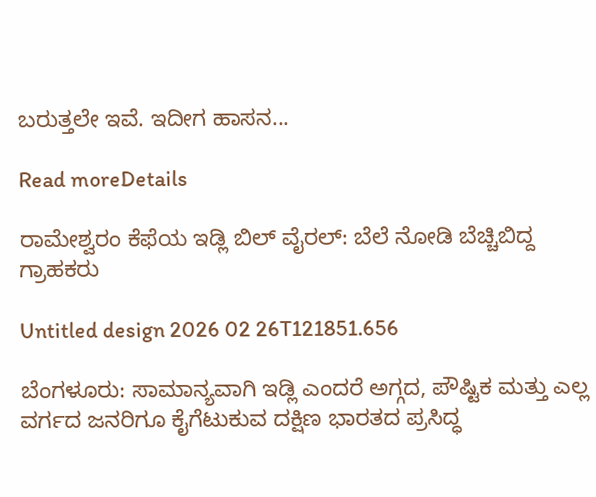ಬರುತ್ತಲೇ ಇವೆ. ಇದೀಗ ಹಾಸನ...

Read moreDetails

ರಾಮೇಶ್ವರಂ ಕೆಫೆಯ ಇಡ್ಲಿ ಬಿಲ್ ವೈರಲ್: ಬೆಲೆ ನೋಡಿ ಬೆಚ್ಚಿಬಿದ್ದ ಗ್ರಾಹಕರು

Untitled design 2026 02 26T121851.656

ಬೆಂಗಳೂರು: ಸಾಮಾನ್ಯವಾಗಿ ಇಡ್ಲಿ ಎಂದರೆ ಅಗ್ಗದ, ಪೌಷ್ಟಿಕ ಮತ್ತು ಎಲ್ಲ ವರ್ಗದ ಜನರಿಗೂ ಕೈಗೆಟುಕುವ ದಕ್ಷಿಣ ಭಾರತದ ಪ್ರಸಿದ್ಧ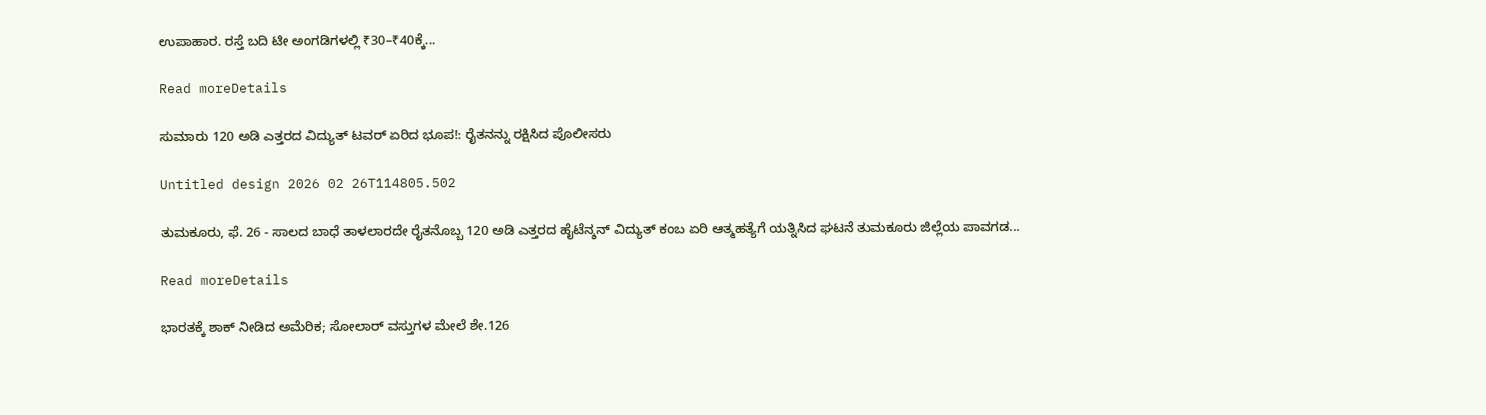ಉಪಾಹಾರ. ರಸ್ತೆ ಬದಿ ಟೀ ಅಂಗಡಿಗಳಲ್ಲಿ ₹30–₹40ಕ್ಕೆ...

Read moreDetails

ಸುಮಾರು 120 ಅಡಿ ಎತ್ತರದ ವಿದ್ಯುತ್ ಟವರ್ ಏರಿದ ಭೂಪ!: ರೈತನನ್ನು ರಕ್ಷಿಸಿದ ಪೊಲೀಸರು

Untitled design 2026 02 26T114805.502

ತುಮಕೂರು, ಫೆ. 26 - ಸಾಲದ ಬಾಧೆ ತಾಳಲಾರದೇ ರೈತನೊಬ್ಬ 120 ಅಡಿ ಎತ್ತರದ ಹೈಟೆನ್ಶನ್ ವಿದ್ಯುತ್ ಕಂಬ ಏರಿ ಆತ್ಮಹತ್ಯೆಗೆ ಯತ್ನಿಸಿದ ಘಟನೆ ತುಮಕೂರು ಜಿಲ್ಲೆಯ ಪಾವಗಡ...

Read moreDetails

ಭಾರತಕ್ಕೆ ಶಾಕ್ ನೀಡಿದ ಅಮೆರಿಕ; ಸೋಲಾರ್‌ ವಸ್ತುಗಳ ಮೇಲೆ ಶೇ.126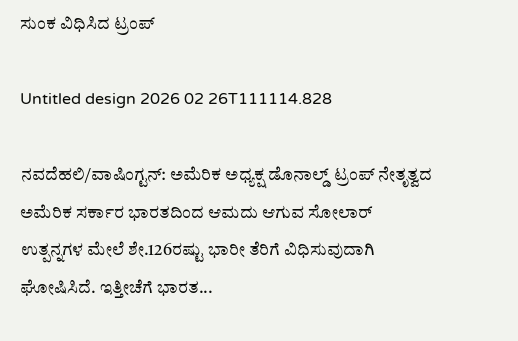ಸುಂಕ ವಿಧಿಸಿದ ಟ್ರಂಪ್‌

Untitled design 2026 02 26T111114.828

ನವದೆಹಲಿ/ವಾಷಿಂಗ್ಟನ್‌: ಅಮೆರಿಕ ಅಧ್ಯಕ್ಷ ಡೊನಾಲ್ಡ್ ಟ್ರಂಪ್ ನೇತೃತ್ವದ ಅಮೆರಿಕ ಸರ್ಕಾರ ಭಾರತದಿಂದ ಆಮದು ಆಗುವ ಸೋಲಾರ್‌ ಉತ್ಪನ್ನಗಳ ಮೇಲೆ ಶೇ.126ರಷ್ಟು ಭಾರೀ ತೆರಿಗೆ ವಿಧಿಸುವುದಾಗಿ ಘೋಷಿಸಿದೆ. ಇತ್ತೀಚೆಗೆ ಭಾರತ...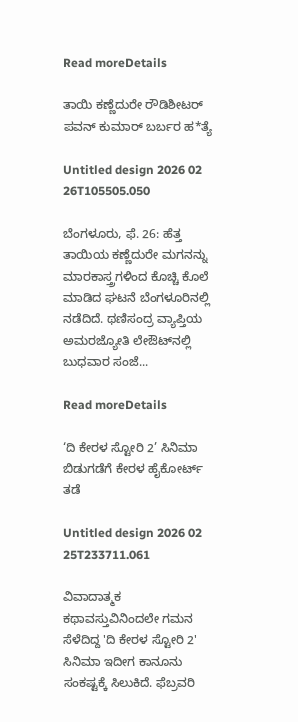Read moreDetails

ತಾಯಿ ಕಣ್ಣೆದುರೇ ರೌಡಿಶೀಟರ್ ಪವನ್ ಕುಮಾರ್ ಬರ್ಬರ ಹ*ತ್ಯೆ

Untitled design 2026 02 26T105505.050

ಬೆಂಗಳೂರು, ಫೆ. 26: ಹೆತ್ತ ತಾಯಿಯ ಕಣ್ಣೆದುರೇ ಮಗನನ್ನು ಮಾರಕಾಸ್ತ್ರಗಳಿಂದ ಕೊಚ್ಚಿ ಕೊಲೆ ಮಾಡಿದ ಘಟನೆ ಬೆಂಗಳೂರಿನಲ್ಲಿ ನಡೆದಿದೆ. ಥಣಿಸಂದ್ರ ವ್ಯಾಪ್ತಿಯ ಅಮರಜ್ಯೋತಿ ಲೇಔಟ್‌ನಲ್ಲಿ ಬುಧವಾರ ಸಂಜೆ...

Read moreDetails

‘ದಿ ಕೇರಳ ಸ್ಟೋರಿ 2’ ಸಿನಿಮಾ ಬಿಡುಗಡೆಗೆ ಕೇರಳ ಹೈಕೋರ್ಟ್ ತಡೆ

Untitled design 2026 02 25T233711.061

ವಿವಾದಾತ್ಮಕ ಕಥಾವಸ್ತುವಿನಿಂದಲೇ ಗಮನ ಸೆಳೆದಿದ್ದ 'ದಿ ಕೇರಳ ಸ್ಟೋರಿ 2'  ಸಿನಿಮಾ ಇದೀಗ ಕಾನೂನು ಸಂಕಷ್ಟಕ್ಕೆ ಸಿಲುಕಿದೆ. ಫೆಬ್ರವರಿ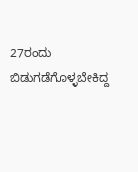27ರಂದು ಬಿಡುಗಡೆಗೊಳ್ಳಬೇಕಿದ್ದ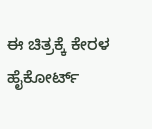ಈ ಚಿತ್ರಕ್ಕೆ ಕೇರಳ ಹೈಕೋರ್ಟ್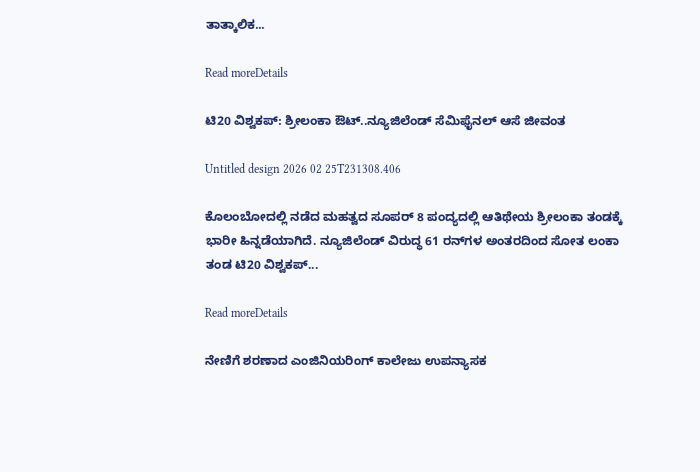ತಾತ್ಕಾಲಿಕ...

Read moreDetails

ಟಿ20 ವಿಶ್ವಕಪ್: ಶ್ರೀಲಂಕಾ ಔಟ್‌..ನ್ಯೂಜಿಲೆಂಡ್ ಸೆಮಿಫೈನಲ್ ಆಸೆ ಜೀವಂತ

Untitled design 2026 02 25T231308.406

ಕೊಲಂಬೋದಲ್ಲಿ ನಡೆದ ಮಹತ್ವದ ಸೂಪರ್‌ 8 ಪಂದ್ಯದಲ್ಲಿ ಆತಿಥೇಯ ಶ್ರೀಲಂಕಾ ತಂಡಕ್ಕೆ ಭಾರೀ ಹಿನ್ನಡೆಯಾಗಿದೆ. ನ್ಯೂಜಿಲೆಂಡ್ ವಿರುದ್ಧ 61 ರನ್‌ಗಳ ಅಂತರದಿಂದ ಸೋತ ಲಂಕಾ ತಂಡ ಟಿ20 ವಿಶ್ವಕಪ್‌...

Read moreDetails

ನೇಣಿಗೆ ಶರಣಾದ ಎಂಜಿನಿಯರಿಂಗ್ ಕಾಲೇಜು ಉಪನ್ಯಾಸಕ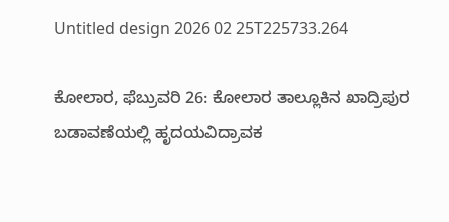Untitled design 2026 02 25T225733.264

ಕೋಲಾರ, ಫೆಬ್ರುವರಿ 26: ಕೋಲಾರ ತಾಲ್ಲೂಕಿನ ಖಾದ್ರಿಪುರ ಬಡಾವಣೆಯಲ್ಲಿ ಹೃದಯವಿದ್ರಾವಕ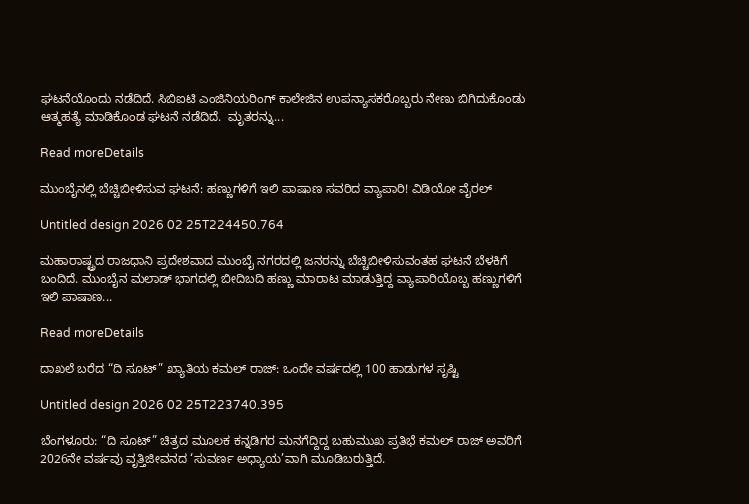ಘಟನೆಯೊಂದು ನಡೆದಿದೆ. ಸಿಬಿಐಟಿ ಎಂಜಿನಿಯರಿಂಗ್ ಕಾಲೇಜಿನ ಉಪನ್ಯಾಸಕರೊಬ್ಬರು ನೇಣು ಬಿಗಿದುಕೊಂಡು ಆತ್ಮಹತ್ಯೆ ಮಾಡಿಕೊಂಡ ಘಟನೆ ನಡೆದಿದೆ.  ಮೃತರನ್ನು...

Read moreDetails

ಮುಂಬೈನಲ್ಲಿ ಬೆಚ್ಚಿಬೀಳಿಸುವ ಘಟನೆ: ಹಣ್ಣುಗಳಿಗೆ ಇಲಿ ಪಾಷಾಣ ಸವರಿದ ವ್ಯಾಪಾರಿ! ವಿಡಿಯೋ ವೈರಲ್

Untitled design 2026 02 25T224450.764

ಮಹಾರಾಷ್ಟ್ರದ ರಾಜಧಾನಿ ಪ್ರದೇಶವಾದ ಮುಂಬೈ ನಗರದಲ್ಲಿ ಜನರನ್ನು ಬೆಚ್ಚಿಬೀಳಿಸುವಂತಹ ಘಟನೆ ಬೆಳಕಿಗೆ ಬಂದಿದೆ. ಮುಂಬೈನ ಮಲಾಡ್ ಭಾಗದಲ್ಲಿ ಬೀದಿಬದಿ ಹಣ್ಣು ಮಾರಾಟ ಮಾಡುತ್ತಿದ್ದ ವ್ಯಾಪಾರಿಯೊಬ್ಬ ಹಣ್ಣುಗಳಿಗೆ ಇಲಿ ಪಾಷಾಣ...

Read moreDetails

ದಾಖಲೆ ಬರೆದ “ದಿ ಸೂಟ್” ಖ್ಯಾತಿಯ ಕಮಲ್ ರಾಜ್: ಒಂದೇ ವರ್ಷದಲ್ಲಿ 100 ಹಾಡುಗಳ ಸೃಷ್ಟಿ

Untitled design 2026 02 25T223740.395

ಬೆಂಗಳೂರು: “ದಿ ಸೂಟ್” ಚಿತ್ರದ ಮೂಲಕ ಕನ್ನಡಿಗರ ಮನಗೆದ್ದಿದ್ದ ಬಹುಮುಖ ಪ್ರತಿಭೆ ಕಮಲ್ ರಾಜ್ ಅವರಿಗೆ 2026ನೇ ವರ್ಷವು ವೃತ್ತಿಜೀವನದ ‘ಸುವರ್ಣ ಅಧ್ಯಾಯ’ವಾಗಿ ಮೂಡಿಬರುತ್ತಿದೆ.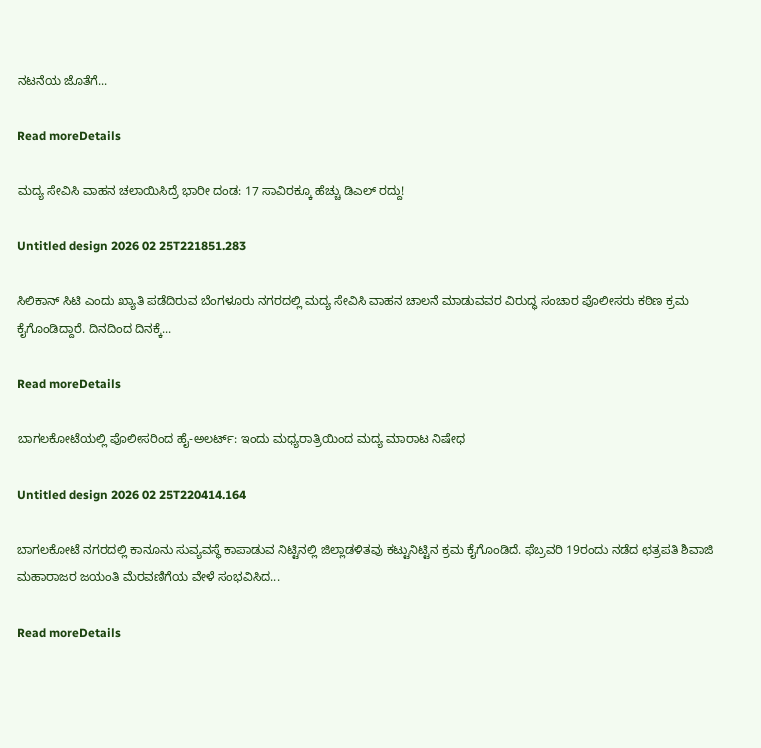ನಟನೆಯ ಜೊತೆಗೆ...

Read moreDetails

ಮದ್ಯ ಸೇವಿಸಿ ವಾಹನ ಚಲಾಯಿಸಿದ್ರೆ ಭಾರೀ ದಂಡ: 17 ಸಾವಿರಕ್ಕೂ ಹೆಚ್ಚು ಡಿಎಲ್ ರದ್ದು!

Untitled design 2026 02 25T221851.283

ಸಿಲಿಕಾನ್ ಸಿಟಿ ಎಂದು ಖ್ಯಾತಿ ಪಡೆದಿರುವ ಬೆಂಗಳೂರು ನಗರದಲ್ಲಿ ಮದ್ಯ ಸೇವಿಸಿ ವಾಹನ ಚಾಲನೆ ಮಾಡುವವರ ವಿರುದ್ಧ ಸಂಚಾರ ಪೊಲೀಸರು ಕಠಿಣ ಕ್ರಮ ಕೈಗೊಂಡಿದ್ದಾರೆ. ದಿನದಿಂದ ದಿನಕ್ಕೆ...

Read moreDetails

ಬಾಗಲಕೋಟೆಯಲ್ಲಿ ಪೊಲೀಸರಿಂದ ಹೈ-ಅಲರ್ಟ್: ಇಂದು ಮಧ್ಯರಾತ್ರಿಯಿಂದ ಮದ್ಯ ಮಾರಾಟ ನಿಷೇಧ

Untitled design 2026 02 25T220414.164

ಬಾಗಲಕೋಟೆ ನಗರದಲ್ಲಿ ಕಾನೂನು ಸುವ್ಯವಸ್ಥೆ ಕಾಪಾಡುವ ನಿಟ್ಟಿನಲ್ಲಿ ಜಿಲ್ಲಾಡಳಿತವು ಕಟ್ಟುನಿಟ್ಟಿನ ಕ್ರಮ ಕೈಗೊಂಡಿದೆ. ಫೆಬ್ರವರಿ 19ರಂದು ನಡೆದ ಛತ್ರಪತಿ ಶಿವಾಜಿ ಮಹಾರಾಜರ ಜಯಂತಿ ಮೆರವಣಿಗೆಯ ವೇಳೆ ಸಂಭವಿಸಿದ...

Read moreDetails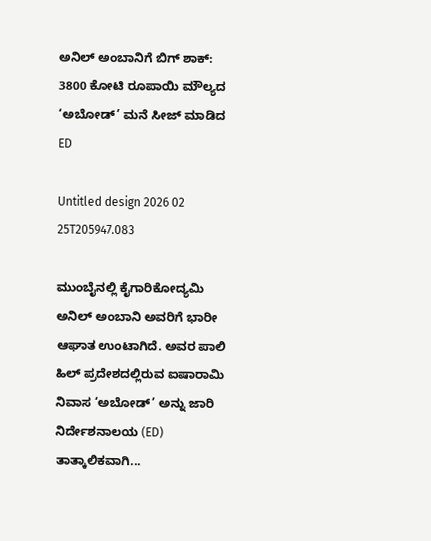ಅನಿಲ್ ಅಂಬಾನಿಗೆ ಬಿಗ್ ಶಾಕ್: 3800 ಕೋಟಿ ರೂಪಾಯಿ ಮೌಲ್ಯದ ‘ಅಬೋಡ್’ ಮನೆ ಸೀಜ್‌ ಮಾಡಿದ ED

Untitled design 2026 02 25T205947.083

ಮುಂಬೈನಲ್ಲಿ ಕೈಗಾರಿಕೋದ್ಯಮಿ ಅನಿಲ್ ಅಂಬಾನಿ ಅವರಿಗೆ ಭಾರೀ ಆಘಾತ ಉಂಟಾಗಿದೆ. ಅವರ ಪಾಲಿ ಹಿಲ್ ಪ್ರದೇಶದಲ್ಲಿರುವ ಐಷಾರಾಮಿ ನಿವಾಸ ‘ಅಬೋಡ್’ ಅನ್ನು ಜಾರಿ ನಿರ್ದೇಶನಾಲಯ (ED) ತಾತ್ಕಾಲಿಕವಾಗಿ...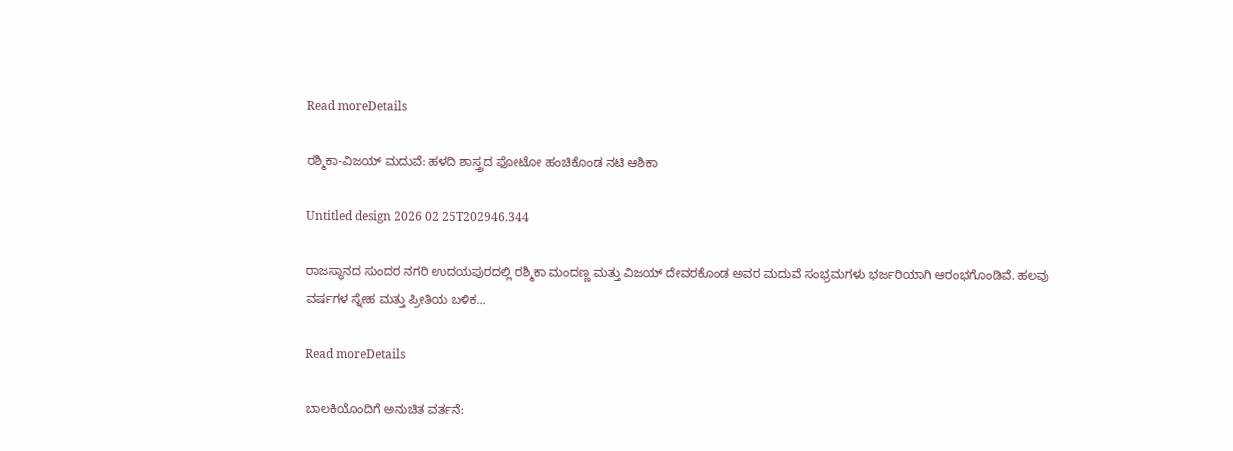Read moreDetails

ರಶ್ಮಿಕಾ-ವಿಜಯ್ ಮದುವೆ: ಹಳದಿ ಶಾಸ್ತ್ರದ ಫೋಟೋ ಹಂಚಿಕೊಂಡ ನಟಿ ಆಶಿಕಾ

Untitled design 2026 02 25T202946.344

ರಾಜಸ್ಥಾನದ ಸುಂದರ ನಗರಿ ಉದಯಪುರದಲ್ಲಿ ರಶ್ಮಿಕಾ ಮಂದಣ್ಣ ಮತ್ತು ವಿಜಯ್ ದೇವರಕೊಂಡ ಅವರ ಮದುವೆ ಸಂಭ್ರಮಗಳು ಭರ್ಜರಿಯಾಗಿ ಆರಂಭಗೊಂಡಿವೆ. ಹಲವು ವರ್ಷಗಳ ಸ್ನೇಹ ಮತ್ತು ಪ್ರೀತಿಯ ಬಳಿಕ...

Read moreDetails

ಬಾಲಕಿಯೊಂದಿಗೆ ಅನುಚಿತ ವರ್ತನೆ: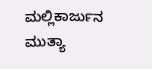ಮಲ್ಲಿಕಾರ್ಜುನ ಮುತ್ಯಾ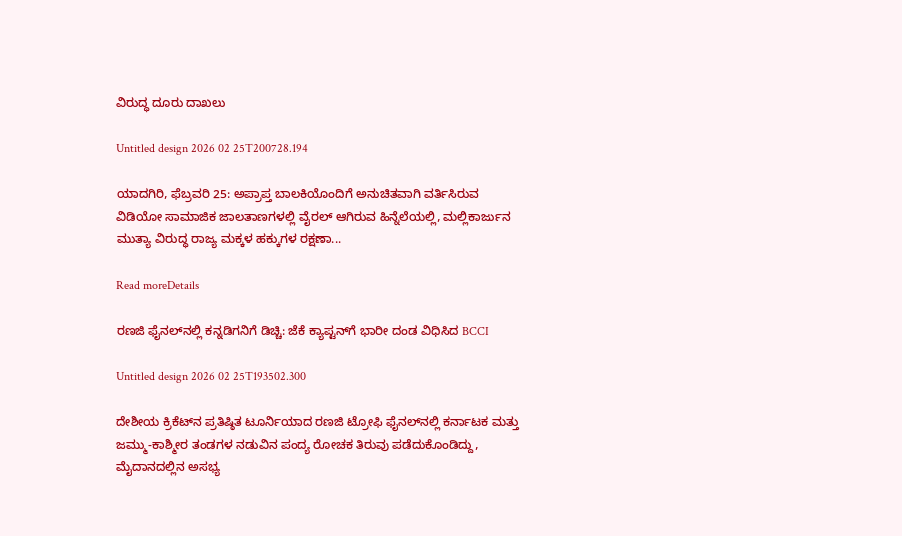ವಿರುದ್ಧ ದೂರು ದಾಖಲು

Untitled design 2026 02 25T200728.194

ಯಾದಗಿರಿ, ಫೆಬ್ರವರಿ 25: ಅಪ್ರಾಪ್ತ ಬಾಲಕಿಯೊಂದಿಗೆ ಅನುಚಿತವಾಗಿ ವರ್ತಿಸಿರುವ ವಿಡಿಯೋ ಸಾಮಾಜಿಕ ಜಾಲತಾಣಗಳಲ್ಲಿ ವೈರಲ್ ಆಗಿರುವ ಹಿನ್ನೆಲೆಯಲ್ಲಿ, ಮಲ್ಲಿಕಾರ್ಜುನ ಮುತ್ಯಾ ವಿರುದ್ಧ ರಾಜ್ಯ ಮಕ್ಕಳ ಹಕ್ಕುಗಳ ರಕ್ಷಣಾ...

Read moreDetails

ರಣಜಿ ಫೈನಲ್‌ನಲ್ಲಿ ಕನ್ನಡಿಗನಿಗೆ ಡಿಚ್ಚಿ: ಜೆಕೆ ಕ್ಯಾಪ್ಟನ್‌ಗೆ ಭಾರೀ ದಂಡ ವಿಧಿಸಿದ BCCI

Untitled design 2026 02 25T193502.300

ದೇಶೀಯ ಕ್ರಿಕೆಟ್‌ನ ಪ್ರತಿಷ್ಠಿತ ಟೂರ್ನಿಯಾದ ರಣಜಿ ಟ್ರೋಫಿ ಫೈನಲ್‌ನಲ್ಲಿ ಕರ್ನಾಟಕ ಮತ್ತು ಜಮ್ಮು-ಕಾಶ್ಮೀರ ತಂಡಗಳ ನಡುವಿನ ಪಂದ್ಯ ರೋಚಕ ತಿರುವು ಪಡೆದುಕೊಂಡಿದ್ದು, ಮೈದಾನದಲ್ಲಿನ ಅಸಭ್ಯ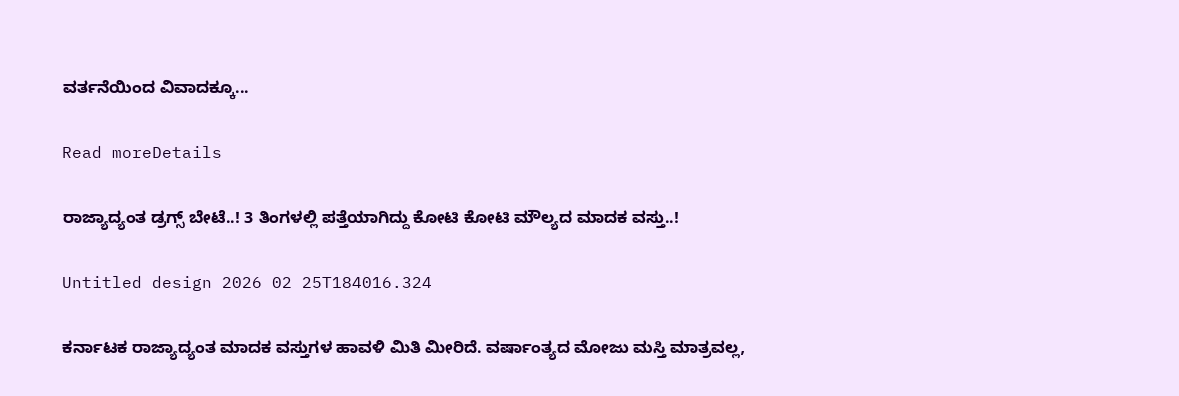ವರ್ತನೆಯಿಂದ ವಿವಾದಕ್ಕೂ...

Read moreDetails

ರಾಜ್ಯಾದ್ಯಂತ ಡ್ರಗ್ಸ್ ಬೇಟೆ..! 3 ತಿಂಗಳಲ್ಲಿ ಪತ್ತೆಯಾಗಿದ್ದು ಕೋಟಿ ಕೋಟಿ ಮೌಲ್ಯದ ಮಾದಕ ವಸ್ತು..!

Untitled design 2026 02 25T184016.324

ಕರ್ನಾಟಕ ರಾಜ್ಯಾದ್ಯಂತ ಮಾದಕ ವಸ್ತುಗಳ ಹಾವಳಿ ಮಿತಿ ಮೀರಿದೆ. ವರ್ಷಾಂತ್ಯದ ಮೋಜು ಮಸ್ತಿ ಮಾತ್ರವಲ್ಲ,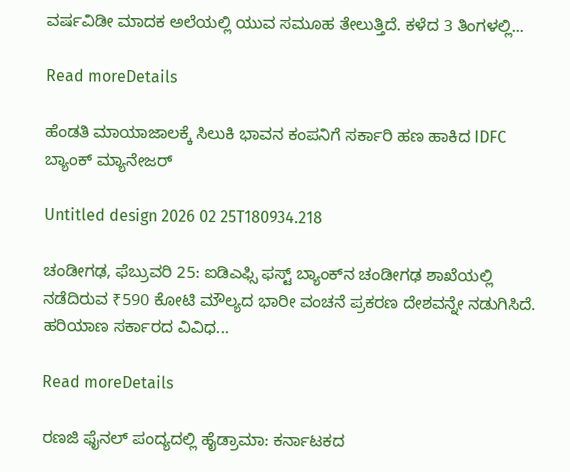ವರ್ಷವಿಡೀ ಮಾದಕ ಅಲೆಯಲ್ಲಿ ಯುವ ಸಮೂಹ ತೇಲುತ್ತಿದೆ. ಕಳೆದ 3 ತಿಂಗಳಲ್ಲಿ...

Read moreDetails

ಹೆಂಡತಿ ಮಾಯಾಜಾಲಕ್ಕೆ ಸಿಲುಕಿ ಭಾವನ ಕಂಪನಿಗೆ ಸರ್ಕಾರಿ ಹಣ ಹಾಕಿದ IDFC ಬ್ಯಾಂಕ್ ಮ್ಯಾನೇಜರ್

Untitled design 2026 02 25T180934.218

ಚಂಡೀಗಢ, ಫೆಬ್ರುವರಿ 25: ಐಡಿಎಫ್ಸಿ ಫಸ್ಟ್ ಬ್ಯಾಂಕ್‌ನ ಚಂಡೀಗಢ ಶಾಖೆಯಲ್ಲಿ ನಡೆದಿರುವ ₹590 ಕೋಟಿ ಮೌಲ್ಯದ ಭಾರೀ ವಂಚನೆ ಪ್ರಕರಣ ದೇಶವನ್ನೇ ನಡುಗಿಸಿದೆ. ಹರಿಯಾಣ ಸರ್ಕಾರದ ವಿವಿಧ...

Read moreDetails

ರಣಜಿ ಫೈನಲ್‌ ಪಂದ್ಯದಲ್ಲಿ ಹೈಡ್ರಾಮಾ: ಕರ್ನಾಟಕದ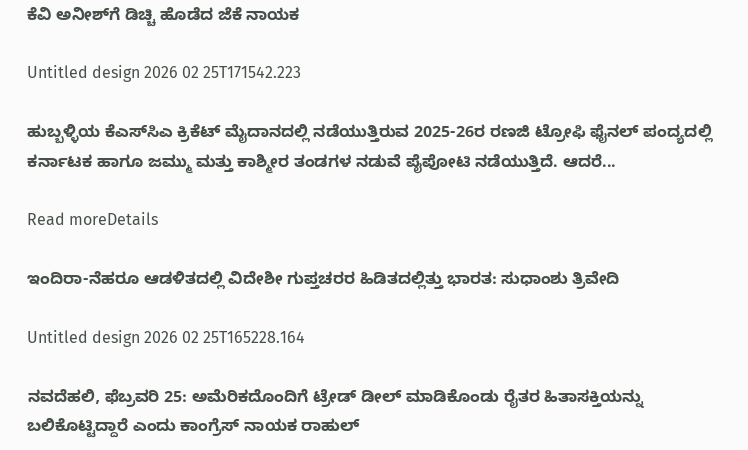ಕೆವಿ ಅನೀಶ್‌ಗೆ ಡಿಚ್ಚಿ ಹೊಡೆದ ಜೆಕೆ ನಾಯಕ

Untitled design 2026 02 25T171542.223

ಹುಬ್ಬಳ್ಳಿಯ ಕೆಎಸ್‌ಸಿಎ ಕ್ರಿಕೆಟ್ ಮೈದಾನದಲ್ಲಿ ನಡೆಯುತ್ತಿರುವ 2025-26ರ ರಣಜಿ ಟ್ರೋಫಿ ಫೈನಲ್ ಪಂದ್ಯದಲ್ಲಿ ಕರ್ನಾಟಕ ಹಾಗೂ ಜಮ್ಮು ಮತ್ತು ಕಾಶ್ಮೀರ ತಂಡಗಳ ನಡುವೆ ಪೈಪೋಟಿ ನಡೆಯುತ್ತಿದೆ. ಆದರೆ...

Read moreDetails

ಇಂದಿರಾ-ನೆಹರೂ ಆಡಳಿತದಲ್ಲಿ ವಿದೇಶೀ ಗುಪ್ತಚರರ ಹಿಡಿತದಲ್ಲಿತ್ತು ಭಾರತ: ಸುಧಾಂಶು ತ್ರಿವೇದಿ

Untitled design 2026 02 25T165228.164

ನವದೆಹಲಿ, ಫೆಬ್ರವರಿ 25: ಅಮೆರಿಕದೊಂದಿಗೆ ಟ್ರೇಡ್ ಡೀಲ್ ಮಾಡಿಕೊಂಡು ರೈತರ ಹಿತಾಸಕ್ತಿಯನ್ನು ಬಲಿಕೊಟ್ಟಿದ್ದಾರೆ ಎಂದು ಕಾಂಗ್ರೆಸ್ ನಾಯಕ ರಾಹುಲ್‌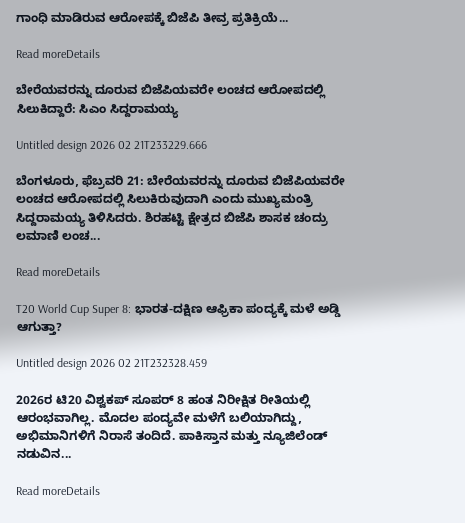ಗಾಂಧಿ ಮಾಡಿರುವ ಆರೋಪಕ್ಕೆ ಬಿಜೆಪಿ ತೀವ್ರ ಪ್ರತಿಕ್ರಿಯೆ...

Read moreDetails

ಬೇರೆಯವರನ್ನು ದೂರುವ ಬಿಜೆಪಿಯವರೇ ಲಂಚದ ಆರೋಪದಲ್ಲಿ ಸಿಲುಕಿದ್ದಾರೆ: ಸಿಎಂ ಸಿದ್ದರಾಮಯ್ಯ

Untitled design 2026 02 21T233229.666

ಬೆಂಗಳೂರು, ಫೆಬ್ರವರಿ 21: ಬೇರೆಯವರನ್ನು ದೂರುವ ಬಿಜೆಪಿಯವರೇ ಲಂಚದ ಆರೋಪದಲ್ಲಿ ಸಿಲುಕಿರುವುದಾಗಿ ಎಂದು ಮುಖ್ಯಮಂತ್ರಿ ಸಿದ್ದರಾಮಯ್ಯ ತಿಳಿಸಿದರು. ಶಿರಹಟ್ಟಿ ಕ್ಷೇತ್ರದ ಬಿಜೆಪಿ ಶಾಸಕ ಚಂದ್ರು ಲಮಾಣಿ ಲಂಚ...

Read moreDetails

T20 World Cup Super 8: ಭಾರತ-ದಕ್ಷಿಣ ಆಫ್ರಿಕಾ ಪಂದ್ಯಕ್ಕೆ ಮಳೆ ಅಡ್ಡಿ ಆಗುತ್ತಾ?

Untitled design 2026 02 21T232328.459

2026ರ ಟಿ20 ವಿಶ್ವಕಪ್ ಸೂಪರ್ 8 ಹಂತ ನಿರೀಕ್ಷಿತ ರೀತಿಯಲ್ಲಿ ಆರಂಭವಾಗಿಲ್ಲ. ಮೊದಲ ಪಂದ್ಯವೇ ಮಳೆಗೆ ಬಲಿಯಾಗಿದ್ದು, ಅಭಿಮಾನಿಗಳಿಗೆ ನಿರಾಸೆ ತಂದಿದೆ. ಪಾಕಿಸ್ತಾನ ಮತ್ತು ನ್ಯೂಜಿಲೆಂಡ್ ನಡುವಿನ...

Read moreDetails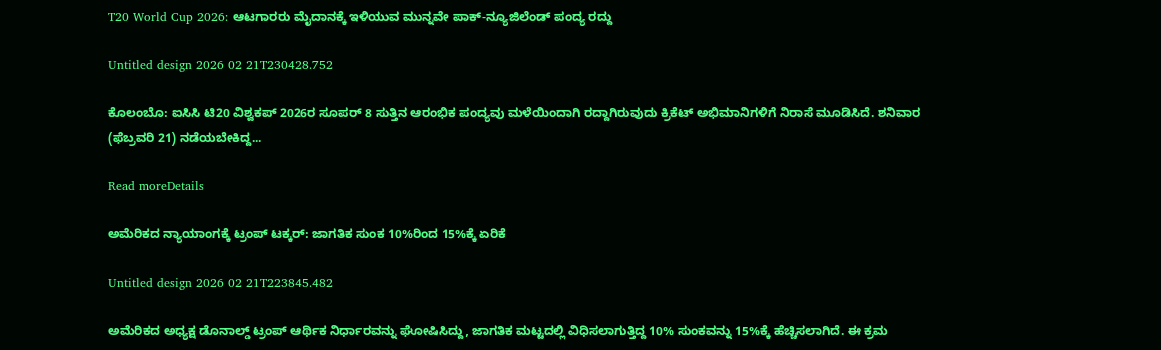T20 World Cup 2026: ಆಟಗಾರರು ಮೈದಾನಕ್ಕೆ ಇಳಿಯುವ ಮುನ್ನವೇ ಪಾಕ್-ನ್ಯೂಜಿಲೆಂಡ್‌ ಪಂದ್ಯ ರದ್ದು

Untitled design 2026 02 21T230428.752

ಕೊಲಂಬೊ: ಐಸಿಸಿ ಟಿ20 ವಿಶ್ವಕಪ್ 2026ರ ಸೂಪರ್ 8 ಸುತ್ತಿನ ಆರಂಭಿಕ ಪಂದ್ಯವು ಮಳೆಯಿಂದಾಗಿ ರದ್ದಾಗಿರುವುದು ಕ್ರಿಕೆಟ್ ಅಭಿಮಾನಿಗಳಿಗೆ ನಿರಾಸೆ ಮೂಡಿಸಿದೆ. ಶನಿವಾರ (ಫೆಬ್ರವರಿ 21) ನಡೆಯಬೇಕಿದ್ದ...

Read moreDetails

ಅಮೆರಿಕದ ನ್ಯಾಯಾಂಗಕ್ಕೆ ಟ್ರಂಪ್ ಟಕ್ಕರ್: ಜಾಗತಿಕ ಸುಂಕ 10%ರಿಂದ 15%ಕ್ಕೆ ಏರಿಕೆ

Untitled design 2026 02 21T223845.482

ಅಮೆರಿಕದ ಅಧ್ಯಕ್ಷ ಡೊನಾಲ್ಡ್ ಟ್ರಂಪ್ ಆರ್ಥಿಕ ನಿರ್ಧಾರವನ್ನು ಘೋಷಿಸಿದ್ದು, ಜಾಗತಿಕ ಮಟ್ಟದಲ್ಲಿ ವಿಧಿಸಲಾಗುತ್ತಿದ್ದ 10% ಸುಂಕವನ್ನು 15%ಕ್ಕೆ ಹೆಚ್ಚಿಸಲಾಗಿದೆ. ಈ ಕ್ರಮ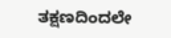ತಕ್ಷಣದಿಂದಲೇ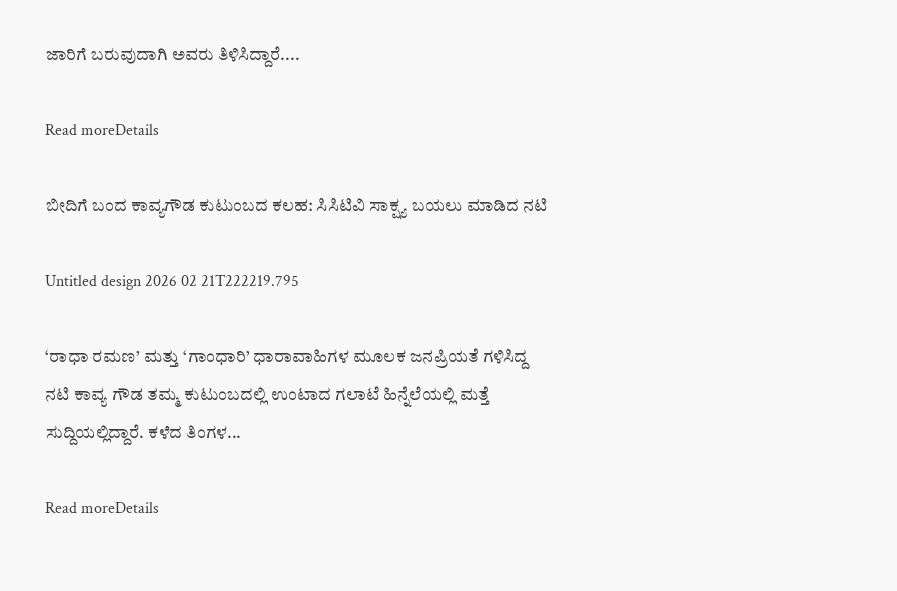ಜಾರಿಗೆ ಬರುವುದಾಗಿ ಅವರು ತಿಳಿಸಿದ್ದಾರೆ....

Read moreDetails

ಬೀದಿಗೆ ಬಂದ ಕಾವ್ಯಗೌಡ ಕುಟುಂಬದ ಕಲಹ: ಸಿಸಿಟಿವಿ ಸಾಕ್ಷ್ಯ ಬಯಲು ಮಾಡಿದ ನಟಿ

Untitled design 2026 02 21T222219.795

‘ರಾಧಾ ರಮಣ’ ಮತ್ತು ‘ಗಾಂಧಾರಿ’ ಧಾರಾವಾಹಿಗಳ ಮೂಲಕ ಜನಪ್ರಿಯತೆ ಗಳಿಸಿದ್ದ ನಟಿ ಕಾವ್ಯ ಗೌಡ ತಮ್ಮ ಕುಟುಂಬದಲ್ಲಿ ಉಂಟಾದ ಗಲಾಟೆ ಹಿನ್ನೆಲೆಯಲ್ಲಿ ಮತ್ತೆ ಸುದ್ದಿಯಲ್ಲಿದ್ದಾರೆ. ಕಳೆದ ತಿಂಗಳ...

Read moreDetails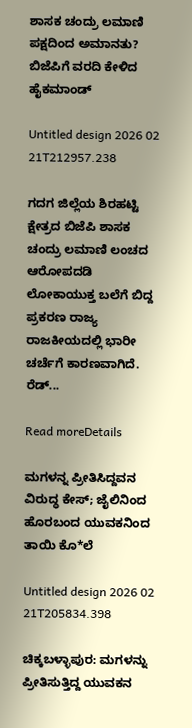ಶಾಸಕ ಚಂದ್ರು ಲಮಾಣಿ ಪಕ್ಷದಿಂದ ಅಮಾನತು? ಬಿಜೆಪಿಗೆ ವರದಿ ಕೇಳಿದ ಹೈಕಮಾಂಡ್

Untitled design 2026 02 21T212957.238

ಗದಗ ಜಿಲ್ಲೆಯ ಶಿರಹಟ್ಟಿ ಕ್ಷೇತ್ರದ ಬಿಜೆಪಿ ಶಾಸಕ ಚಂದ್ರು ಲಮಾಣಿ ಲಂಚದ ಆರೋಪದಡಿ ಲೋಕಾಯುಕ್ತ ಬಲೆಗೆ ಬಿದ್ದ ಪ್ರಕರಣ ರಾಜ್ಯ ರಾಜಕೀಯದಲ್ಲಿ ಭಾರೀ ಚರ್ಚೆಗೆ ಕಾರಣವಾಗಿದೆ. ರೆಡ್...

Read moreDetails

ಮಗಳನ್ನ ಪ್ರೀತಿಸಿದ್ದವನ ವಿರುದ್ಧ ಕೇಸ್‌; ಜೈಲಿನಿಂದ ಹೊರಬಂದ ಯುವಕನಿಂದ ತಾಯಿ ಕೊ*ಲೆ

Untitled design 2026 02 21T205834.398

ಚಿಕ್ಕಬಳ್ಳಾಪುರ: ಮಗಳನ್ನು ಪ್ರೀತಿಸುತ್ತಿದ್ದ ಯುವಕನ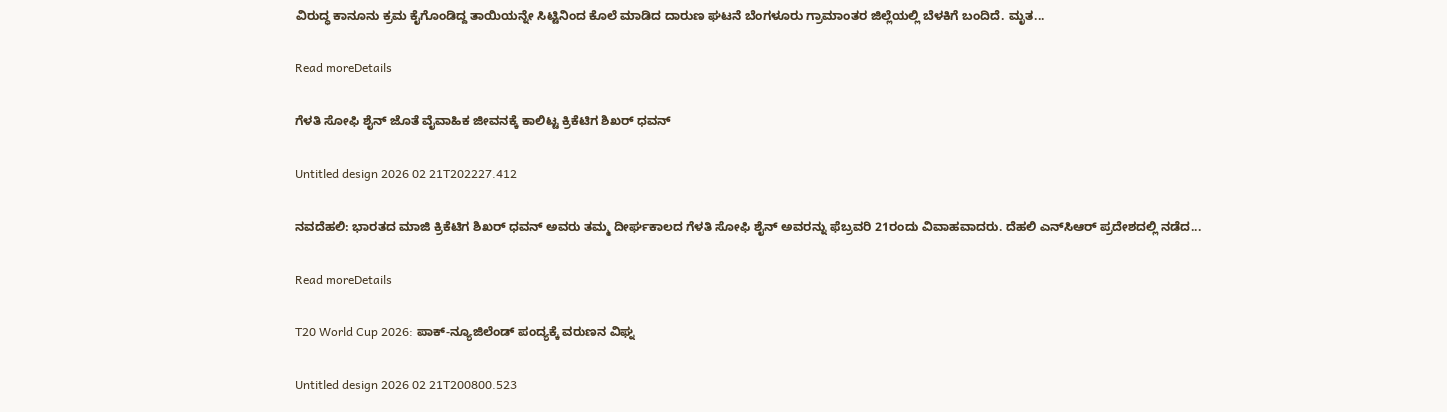ವಿರುದ್ಧ ಕಾನೂನು ಕ್ರಮ ಕೈಗೊಂಡಿದ್ದ ತಾಯಿಯನ್ನೇ ಸಿಟ್ಟಿನಿಂದ ಕೊಲೆ ಮಾಡಿದ ದಾರುಣ ಘಟನೆ ಬೆಂಗಳೂರು ಗ್ರಾಮಾಂತರ ಜಿಲ್ಲೆಯಲ್ಲಿ ಬೆಳಕಿಗೆ ಬಂದಿದೆ. ಮೃತ...

Read moreDetails

ಗೆಳತಿ ಸೋಫಿ ಶೈನ್ ಜೊತೆ ವೈವಾಹಿಕ ಜೀವನಕ್ಕೆ ಕಾಲಿಟ್ಟ ಕ್ರಿಕೆಟಿಗ ಶಿಖರ್ ಧವನ್

Untitled design 2026 02 21T202227.412

ನವದೆಹಲಿ: ಭಾರತದ ಮಾಜಿ ಕ್ರಿಕೆಟಿಗ ಶಿಖರ್ ಧವನ್ ಅವರು ತಮ್ಮ ದೀರ್ಘಕಾಲದ ಗೆಳತಿ ಸೋಫಿ ಶೈನ್ ಅವರನ್ನು ಫೆಬ್ರವರಿ 21ರಂದು ವಿವಾಹವಾದರು. ದೆಹಲಿ ಎನ್‌ಸಿಆರ್ ಪ್ರದೇಶದಲ್ಲಿ ನಡೆದ...

Read moreDetails

T20 World Cup 2026: ಪಾಕ್-ನ್ಯೂಜಿಲೆಂಡ್ ಪಂದ್ಯಕ್ಕೆ ವರುಣನ ವಿಘ್ನ

Untitled design 2026 02 21T200800.523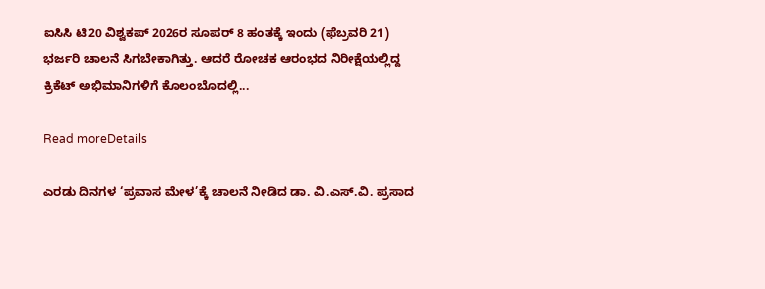ಐಸಿಸಿ ಟಿ20 ವಿಶ್ವಕಪ್ 2026ರ ಸೂಪರ್ 8 ಹಂತಕ್ಕೆ ಇಂದು (ಫೆಬ್ರವರಿ 21) ಭರ್ಜರಿ ಚಾಲನೆ ಸಿಗಬೇಕಾಗಿತ್ತು. ಆದರೆ ರೋಚಕ ಆರಂಭದ ನಿರೀಕ್ಷೆಯಲ್ಲಿದ್ದ ಕ್ರಿಕೆಟ್ ಅಭಿಮಾನಿಗಳಿಗೆ ಕೊಲಂಬೊದಲ್ಲಿ...

Read moreDetails

ಎರಡು ದಿನಗಳ ‘ಪ್ರವಾಸ ಮೇಳ’ಕ್ಕೆ ಚಾಲನೆ ನೀಡಿದ ಡಾ. ವಿ.ಎಸ್‌.ವಿ. ಪ್ರಸಾದ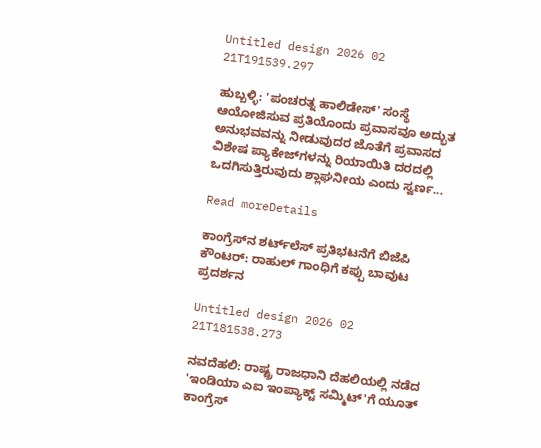Untitled design 2026 02 21T191539.297

ಹುಬ್ಬಳ್ಳಿ: 'ಪಂಚರತ್ನ ಹಾಲಿಡೇಸ್' ಸಂಸ್ಥೆ ಆಯೋಜಿಸುವ ಪ್ರತಿಯೊಂದು ಪ್ರವಾಸವೂ ಅದ್ಭುತ ಅನುಭವವನ್ನು ನೀಡುವುದರ ಜೊತೆಗೆ ಪ್ರವಾಸದ ವಿಶೇಷ ಪ್ಯಾಕೇಜ್‌ಗಳನ್ನು ರಿಯಾಯಿತಿ ದರದಲ್ಲಿ ಒದಗಿಸುತ್ತಿರುವುದು ಶ್ಲಾಘನೀಯ ಎಂದು ಸ್ವರ್ಣ...

Read moreDetails

ಕಾಂಗ್ರೆಸ್‌ನ ಶರ್ಟ್‌ಲೆಸ್‌ ಪ್ರತಿಭಟನೆಗೆ ಬಿಜೆಪಿ ಕೌಂಟರ್: ರಾಹುಲ್ ಗಾಂಧಿಗೆ ಕಪ್ಪು ಬಾವುಟ ಪ್ರದರ್ಶನ

Untitled design 2026 02 21T181538.273

ನವದೆಹಲಿ: ರಾಷ್ಟ್ರ ರಾಜಧಾನಿ ದೆಹಲಿಯಲ್ಲಿ ನಡೆದ 'ಇಂಡಿಯಾ ಎಐ ಇಂಪ್ಯಾಕ್ಟ್ ಸಮ್ಮಿಟ್'ಗೆ ಯೂತ್ ಕಾಂಗ್ರೆಸ್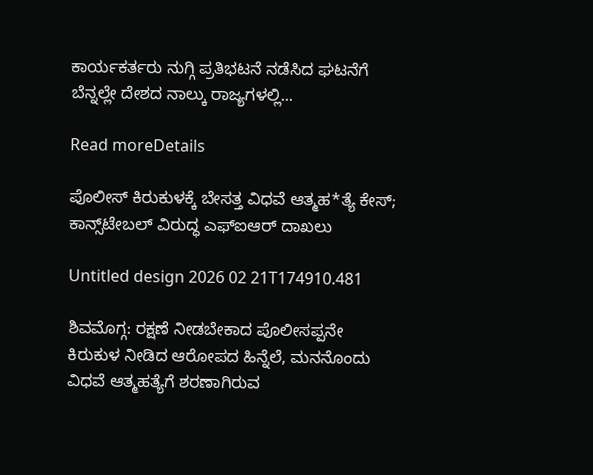ಕಾರ್ಯಕರ್ತರು ನುಗ್ಗಿ ಪ್ರತಿಭಟನೆ ನಡೆಸಿದ ಘಟನೆಗೆ ಬೆನ್ನಲ್ಲೇ ದೇಶದ ನಾಲ್ಕು ರಾಜ್ಯಗಳಲ್ಲಿ...

Read moreDetails

ಪೊಲೀಸ್ ಕಿರುಕುಳಕ್ಕೆ ಬೇಸತ್ತ ವಿಧವೆ ಆತ್ಮಹ*ತ್ಯೆ ಕೇಸ್; ಕಾನ್ಸ್‌ಟೇಬಲ್ ವಿರುದ್ಧ ಎಫ್ಐಆರ್ ದಾಖಲು

Untitled design 2026 02 21T174910.481

ಶಿವಮೊಗ್ಗ: ರಕ್ಷಣೆ ನೀಡಬೇಕಾದ ಪೊಲೀಸಪ್ಪನೇ ಕಿರುಕುಳ ನೀಡಿದ ಆರೋಪದ ಹಿನ್ನೆಲೆ, ಮನನೊಂದು ವಿಧವೆ ಆತ್ಮಹತ್ಯೆಗೆ ಶರಣಾಗಿರುವ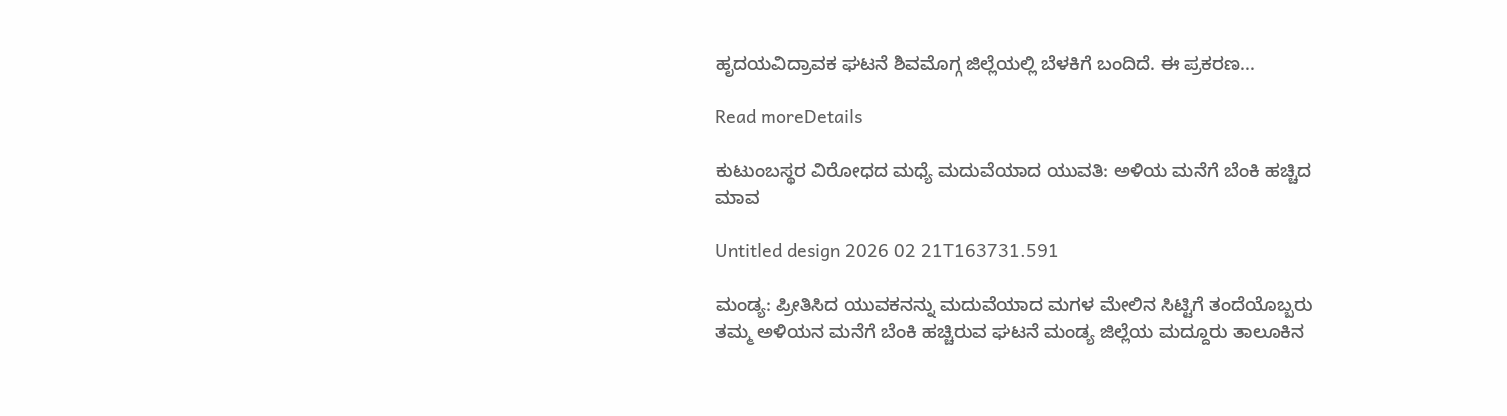ಹೃದಯವಿದ್ರಾವಕ ಘಟನೆ ಶಿವಮೊಗ್ಗ ಜಿಲ್ಲೆಯಲ್ಲಿ ಬೆಳಕಿಗೆ ಬಂದಿದೆ. ಈ ಪ್ರಕರಣ...

Read moreDetails

ಕುಟುಂಬಸ್ಥರ ವಿರೋಧದ ಮಧ್ಯೆ ಮದುವೆಯಾದ ಯುವತಿ: ಅಳಿಯ ಮನೆಗೆ ಬೆಂಕಿ ಹಚ್ಚಿದ ಮಾವ

Untitled design 2026 02 21T163731.591

ಮಂಡ್ಯ: ಪ್ರೀತಿಸಿದ ಯುವಕನನ್ನು ಮದುವೆಯಾದ ಮಗಳ ಮೇಲಿನ ಸಿಟ್ಟಿಗೆ ತಂದೆಯೊಬ್ಬರು ತಮ್ಮ ಅಳಿಯನ ಮನೆಗೆ ಬೆಂಕಿ ಹಚ್ಚಿರುವ ಘಟನೆ ಮಂಡ್ಯ ಜಿಲ್ಲೆಯ ಮದ್ದೂರು ತಾಲೂಕಿನ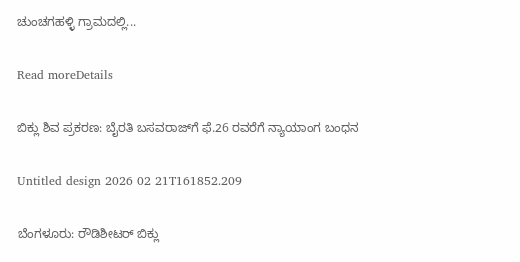ಚುಂಚಗಹಳ್ಳಿ ಗ್ರಾಮದಲ್ಲಿ...

Read moreDetails

ಬಿಕ್ಲು ಶಿವ ಪ್ರಕರಣ: ಬೈರತಿ ಬಸವರಾಜ್‌ಗೆ ಫೆ.26 ರವರೆಗೆ ನ್ಯಾಯಾಂಗ ಬಂಧನ

Untitled design 2026 02 21T161852.209

ಬೆಂಗಳೂರು: ರೌಡಿಶೀಟರ್ ಬಿಕ್ಲು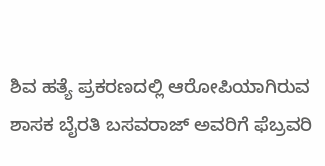ಶಿವ ಹತ್ಯೆ ಪ್ರಕರಣದಲ್ಲಿ ಆರೋಪಿಯಾಗಿರುವ ಶಾಸಕ ಬೈರತಿ ಬಸವರಾಜ್ ಅವರಿಗೆ ಫೆಬ್ರವರಿ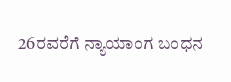26ರವರೆಗೆ ನ್ಯಾಯಾಂಗ ಬಂಧನ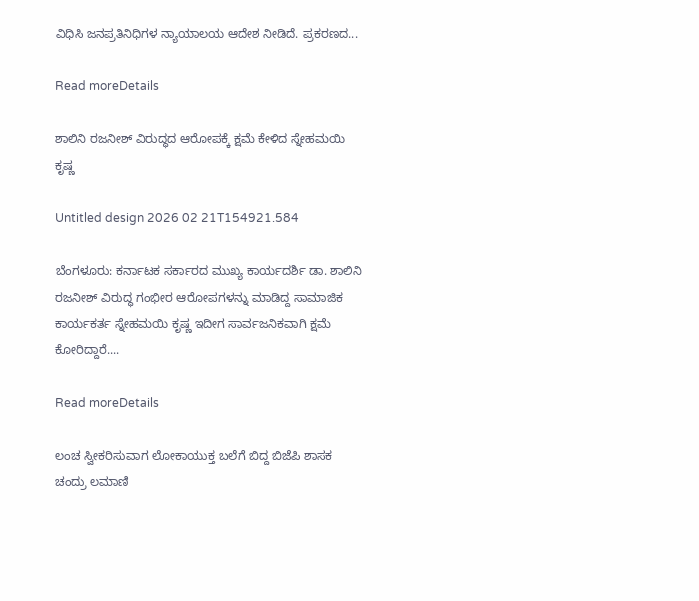ವಿಧಿಸಿ ಜನಪ್ರತಿನಿಧಿಗಳ ನ್ಯಾಯಾಲಯ ಆದೇಶ ನೀಡಿದೆ. ಪ್ರಕರಣದ...

Read moreDetails

ಶಾಲಿನಿ ರಜನೀಶ್ ವಿರುದ್ಧದ ಆರೋಪಕ್ಕೆ ಕ್ಷಮೆ ಕೇಳಿದ ಸ್ನೇಹಮಯಿ ಕೃಷ್ಣ

Untitled design 2026 02 21T154921.584

ಬೆಂಗಳೂರು: ಕರ್ನಾಟಕ ಸರ್ಕಾರದ ಮುಖ್ಯ ಕಾರ್ಯದರ್ಶಿ ಡಾ. ಶಾಲಿನಿ ರಜನೀಶ್ ವಿರುದ್ಧ ಗಂಭೀರ ಆರೋಪಗಳನ್ನು ಮಾಡಿದ್ದ ಸಾಮಾಜಿಕ ಕಾರ್ಯಕರ್ತ ಸ್ನೇಹಮಯಿ ಕೃಷ್ಣ ಇದೀಗ ಸಾರ್ವಜನಿಕವಾಗಿ ಕ್ಷಮೆ ಕೋರಿದ್ದಾರೆ....

Read moreDetails

ಲಂಚ ಸ್ವೀಕರಿಸುವಾಗ ಲೋಕಾಯುಕ್ತ ಬಲೆಗೆ ಬಿದ್ದ ಬಿಜೆಪಿ ಶಾಸಕ ಚಂದ್ರು ಲಮಾಣಿ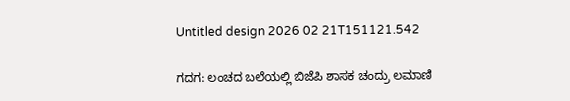Untitled design 2026 02 21T151121.542

ಗದಗ: ಲಂಚದ ಬಲೆಯಲ್ಲಿ ಬಿಜೆಪಿ ಶಾಸಕ ಚಂದ್ರು ಲಮಾಣಿ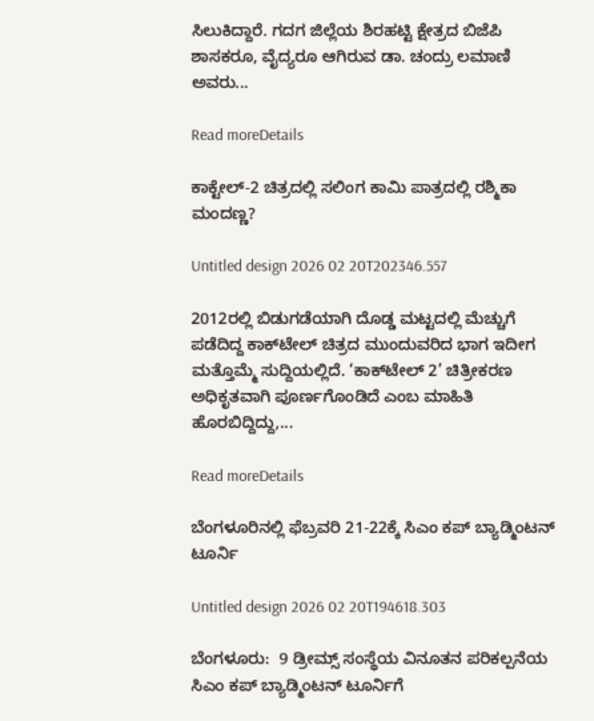ಸಿಲುಕಿದ್ದಾರೆ. ಗದಗ ಜಿಲ್ಲೆಯ ಶಿರಹಟ್ಟಿ ಕ್ಷೇತ್ರದ ಬಿಜೆಪಿ ಶಾಸಕರೂ, ವೈದ್ಯರೂ ಆಗಿರುವ ಡಾ. ಚಂದ್ರು ಲಮಾಣಿ ಅವರು...

Read moreDetails

ಕಾಕ್ಟೇಲ್-2 ಚಿತ್ರದಲ್ಲಿ ಸಲಿಂಗ ಕಾಮಿ ಪಾತ್ರದಲ್ಲಿ ರಶ್ಮಿಕಾ ಮಂದಣ್ಣ?

Untitled design 2026 02 20T202346.557

2012ರಲ್ಲಿ ಬಿಡುಗಡೆಯಾಗಿ ದೊಡ್ಡ ಮಟ್ಟದಲ್ಲಿ ಮೆಚ್ಚುಗೆ ಪಡೆದಿದ್ದ ಕಾಕ್‌ಟೇಲ್ ಚಿತ್ರದ ಮುಂದುವರಿದ ಭಾಗ ಇದೀಗ ಮತ್ತೊಮ್ಮೆ ಸುದ್ದಿಯಲ್ಲಿದೆ. ‘ಕಾಕ್‌ಟೇಲ್ 2’ ಚಿತ್ರೀಕರಣ ಅಧಿಕೃತವಾಗಿ ಪೂರ್ಣಗೊಂಡಿದೆ ಎಂಬ ಮಾಹಿತಿ ಹೊರಬಿದ್ದಿದ್ದು,...

Read moreDetails

ಬೆಂಗಳೂರಿನಲ್ಲಿ ಫೆಬ್ರವರಿ 21-22ಕ್ಕೆ ಸಿಎಂ ಕಪ್ ಬ್ಯಾಡ್ಮಿಂಟನ್ ಟೂರ್ನಿ

Untitled design 2026 02 20T194618.303

ಬೆಂಗಳೂರು:  9 ಡ್ರೀಮ್ಸ್‌ ಸಂಸ್ಥೆಯ ವಿನೂತನ ಪರಿಕಲ್ಪನೆಯ ಸಿಎಂ ಕಪ್ ಬ್ಯಾಡ್ಮಿಂಟನ್ ಟೂರ್ನಿಗೆ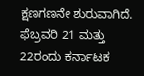ಕ್ಷಣಗಣನೇ ಶುರುವಾಗಿದೆ. ಫೆಬ್ರವರಿ 21 ಮತ್ತು 22ರಂದು ಕರ್ನಾಟಕ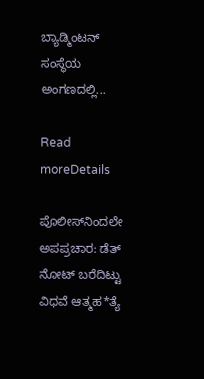ಬ್ಯಾಡ್ಮಿಂಟನ್ ಸಂಸ್ಥೆಯ ಅಂಗಣದಲ್ಲಿ...

Read moreDetails

ಪೊಲೀಸ್‌ನಿಂದಲೇ ಅಪಪ್ರಚಾರ: ಡೆತ್ ನೋಟ್ ಬರೆದಿಟ್ಟು ವಿಧವೆ ಆತ್ಮಹ*ತ್ಯೆ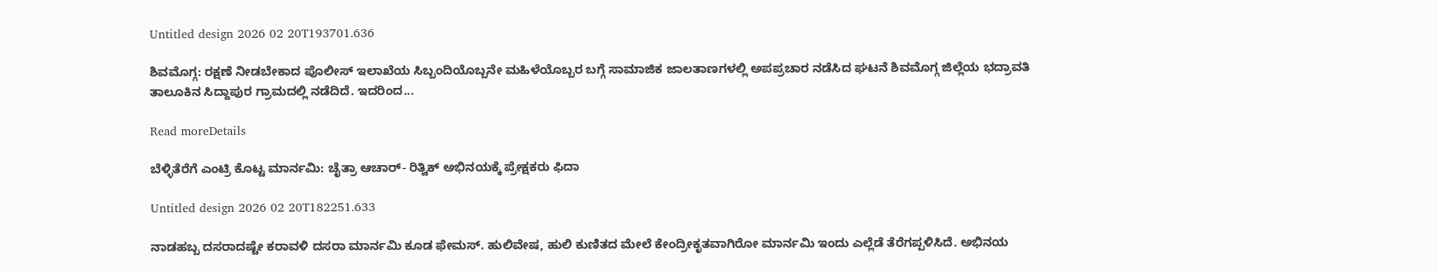Untitled design 2026 02 20T193701.636

ಶಿವಮೊಗ್ಗ: ರಕ್ಷಣೆ ನೀಡಬೇಕಾದ ಪೊಲೀಸ್ ಇಲಾಖೆಯ ಸಿಬ್ಬಂದಿಯೊಬ್ಬನೇ ಮಹಿಳೆಯೊಬ್ಬರ ಬಗ್ಗೆ ಸಾಮಾಜಿಕ ಜಾಲತಾಣಗಳಲ್ಲಿ ಅಪಪ್ರಚಾರ ನಡೆಸಿದ ಘಟನೆ ಶಿವಮೊಗ್ಗ ಜಿಲ್ಲೆಯ ಭದ್ರಾವತಿ ತಾಲೂಕಿನ ಸಿದ್ದಾಪುರ ಗ್ರಾಮದಲ್ಲಿ ನಡೆದಿದೆ. ಇದರಿಂದ...

Read moreDetails

ಬೆಳ್ಳಿತೆರೆಗೆ ಎಂಟ್ರಿ ಕೊಟ್ಟ ಮಾರ್ನಮಿ: ಚೈತ್ರಾ ಆಚಾರ್- ರಿತ್ವಿಕ್ ಅಭಿನಯಕ್ಕೆ ಪ್ರೇಕ್ಷಕರು ಫಿದಾ

Untitled design 2026 02 20T182251.633

ನಾಡಹಬ್ಬ ದಸರಾದಷ್ಟೇ ಕರಾವಳಿ ದಸರಾ ಮಾರ್ನಮಿ ಕೂಡ ಫೇಮಸ್. ಹುಲಿವೇಷ, ಹುಲಿ ಕುಣಿತದ ಮೇಲೆ ಕೇಂದ್ರೀಕೃತವಾಗಿರೋ ಮಾರ್ನಮಿ ಇಂದು ಎಲ್ಲೆಡೆ ತೆರೆಗಪ್ಪಳಿಸಿದೆ. ಅಭಿನಯ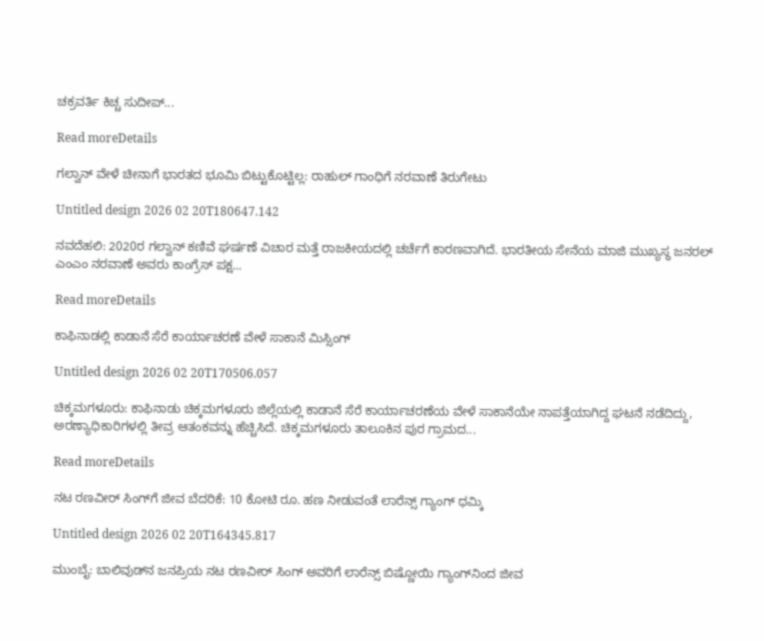ಚಕ್ರವರ್ತಿ ಕಿಚ್ಚ ಸುದೀಪ್...

Read moreDetails

ಗಲ್ವಾನ್ ವೇಳೆ ಚೀನಾಗೆ ಭಾರತದ ಭೂಮಿ ಬಿಟ್ಟುಕೊಟ್ಟಿಲ್ಲ: ರಾಹುಲ್ ಗಾಂಧಿಗೆ ನರವಾಣೆ ತಿರುಗೇಟು

Untitled design 2026 02 20T180647.142

ನವದೆಹಲಿ: 2020ರ ಗಲ್ವಾನ್ ಕಣಿವೆ ಘರ್ಷಣೆ ವಿಚಾರ ಮತ್ತೆ ರಾಜಕೀಯದಲ್ಲಿ ಚರ್ಚೆಗೆ ಕಾರಣವಾಗಿದೆ. ಭಾರತೀಯ ಸೇನೆಯ ಮಾಜಿ ಮುಖ್ಯಸ್ಥ ಜನರಲ್ ಎಂಎಂ ನರವಾಣೆ ಅವರು ಕಾಂಗ್ರೆಸ್ ಪಕ್ಷ...

Read moreDetails

ಕಾಫಿನಾಡಲ್ಲಿ ಕಾಡಾನೆ ಸೆರೆ ಕಾರ್ಯಾಚರಣೆ ವೇಳೆ ಸಾಕಾನೆ ಮಿಸ್ಸಿಂಗ್

Untitled design 2026 02 20T170506.057

ಚಿಕ್ಕಮಗಳೂರು: ಕಾಫಿನಾಡು ಚಿಕ್ಕಮಗಳೂರು ಜಿಲ್ಲೆಯಲ್ಲಿ ಕಾಡಾನೆ ಸೆರೆ ಕಾರ್ಯಾಚರಣೆಯ ವೇಳೆ ಸಾಕಾನೆಯೇ ನಾಪತ್ತೆಯಾಗಿದ್ದ ಘಟನೆ ನಡೆದಿದ್ದು, ಅರಣ್ಯಾಧಿಕಾರಿಗಳಲ್ಲಿ ತೀವ್ರ ಆತಂಕವನ್ನು ಹೆಚ್ಚಿಸಿದೆ. ಚಿಕ್ಕಮಗಳೂರು ತಾಲೂಕಿನ ಪುರ ಗ್ರಾಮದ...

Read moreDetails

ನಟ ರಣವೀರ್ ಸಿಂಗ್‌ಗೆ ಜೀವ ಬೆದರಿಕೆ: 10 ಕೋಟಿ ರೂ. ಹಣ ನೀಡುವಂತೆ ಲಾರೆನ್ಸ್ ಗ್ಯಾಂಗ್ ಧಮ್ಕಿ

Untitled design 2026 02 20T164345.817

ಮುಂಬೈ: ಬಾಲಿವುಡ್‌ನ ಜನಪ್ರಿಯ ನಟ ರಣವೀರ್ ಸಿಂಗ್ ಅವರಿಗೆ ಲಾರೆನ್ಸ್ ಬಿಷ್ಣೋಯಿ ಗ್ಯಾಂಗ್‌ನಿಂದ ಜೀವ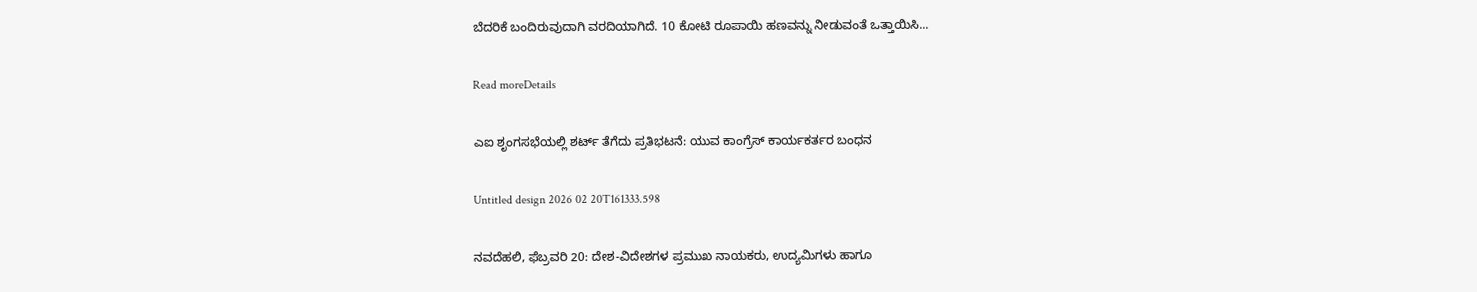ಬೆದರಿಕೆ ಬಂದಿರುವುದಾಗಿ ವರದಿಯಾಗಿದೆ. 10 ಕೋಟಿ ರೂಪಾಯಿ ಹಣವನ್ನು ನೀಡುವಂತೆ ಒತ್ತಾಯಿಸಿ...

Read moreDetails

ಎಐ ಶೃಂಗಸಭೆಯಲ್ಲಿ ಶರ್ಟ್ ತೆಗೆದು ಪ್ರತಿಭಟನೆ: ಯುವ ಕಾಂಗ್ರೆಸ್ ಕಾರ್ಯಕರ್ತರ ಬಂಧನ

Untitled design 2026 02 20T161333.598

ನವದೆಹಲಿ, ಫೆಬ್ರವರಿ 20: ದೇಶ-ವಿದೇಶಗಳ ಪ್ರಮುಖ ನಾಯಕರು, ಉದ್ಯಮಿಗಳು ಹಾಗೂ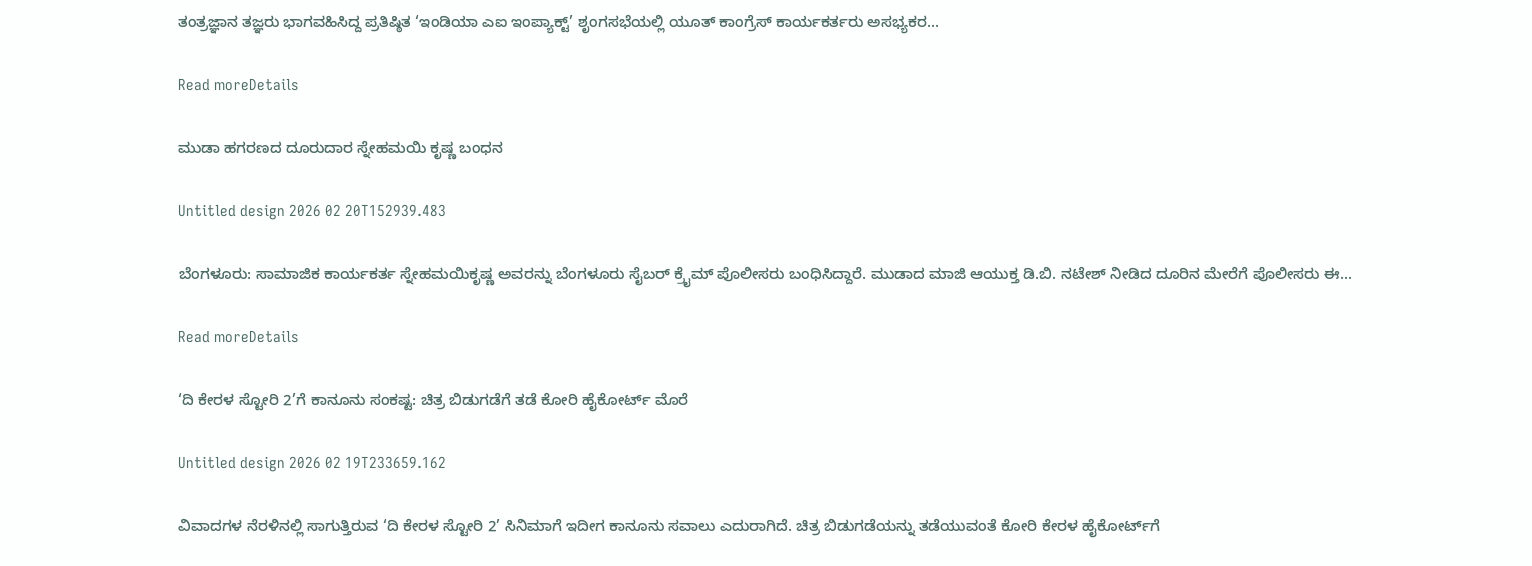ತಂತ್ರಜ್ಞಾನ ತಜ್ಞರು ಭಾಗವಹಿಸಿದ್ದ ಪ್ರತಿಷ್ಠಿತ ‘ಇಂಡಿಯಾ ಎಐ ಇಂಪ್ಯಾಕ್ಟ್’ ಶೃಂಗಸಭೆಯಲ್ಲಿ ಯೂತ್ ಕಾಂಗ್ರೆಸ್ ಕಾರ್ಯಕರ್ತರು ಅಸಭ್ಯಕರ...

Read moreDetails

ಮುಡಾ ಹಗರಣದ ದೂರುದಾರ ಸ್ನೇಹಮಯಿ ಕೃಷ್ಣ ಬಂಧನ

Untitled design 2026 02 20T152939.483

ಬೆಂಗಳೂರು: ಸಾಮಾಜಿಕ ಕಾರ್ಯಕರ್ತ ಸ್ನೇಹಮಯಿಕೃಷ್ಣ ಅವರನ್ನು ಬೆಂಗಳೂರು ಸೈಬರ್ ಕ್ರೈಮ್ ಪೊಲೀಸರು ಬಂಧಿಸಿದ್ದಾರೆ. ಮುಡಾದ ಮಾಜಿ ಆಯುಕ್ತ ಡಿ.ಬಿ. ನಟೇಶ್ ನೀಡಿದ ದೂರಿನ ಮೇರೆಗೆ ಪೊಲೀಸರು ಈ...

Read moreDetails

‘ದಿ ಕೇರಳ ಸ್ಟೋರಿ 2’ಗೆ ಕಾನೂನು ಸಂಕಷ್ಟ: ಚಿತ್ರ ಬಿಡುಗಡೆಗೆ ತಡೆ ಕೋರಿ ಹೈಕೋರ್ಟ್ ಮೊರೆ

Untitled design 2026 02 19T233659.162

ವಿವಾದಗಳ ನೆರಳಿನಲ್ಲಿ ಸಾಗುತ್ತಿರುವ ‘ದಿ ಕೇರಳ ಸ್ಟೋರಿ 2’ ಸಿನಿಮಾಗೆ ಇದೀಗ ಕಾನೂನು ಸವಾಲು ಎದುರಾಗಿದೆ. ಚಿತ್ರ ಬಿಡುಗಡೆಯನ್ನು ತಡೆಯುವಂತೆ ಕೋರಿ ಕೇರಳ ಹೈಕೋರ್ಟ್‌ಗೆ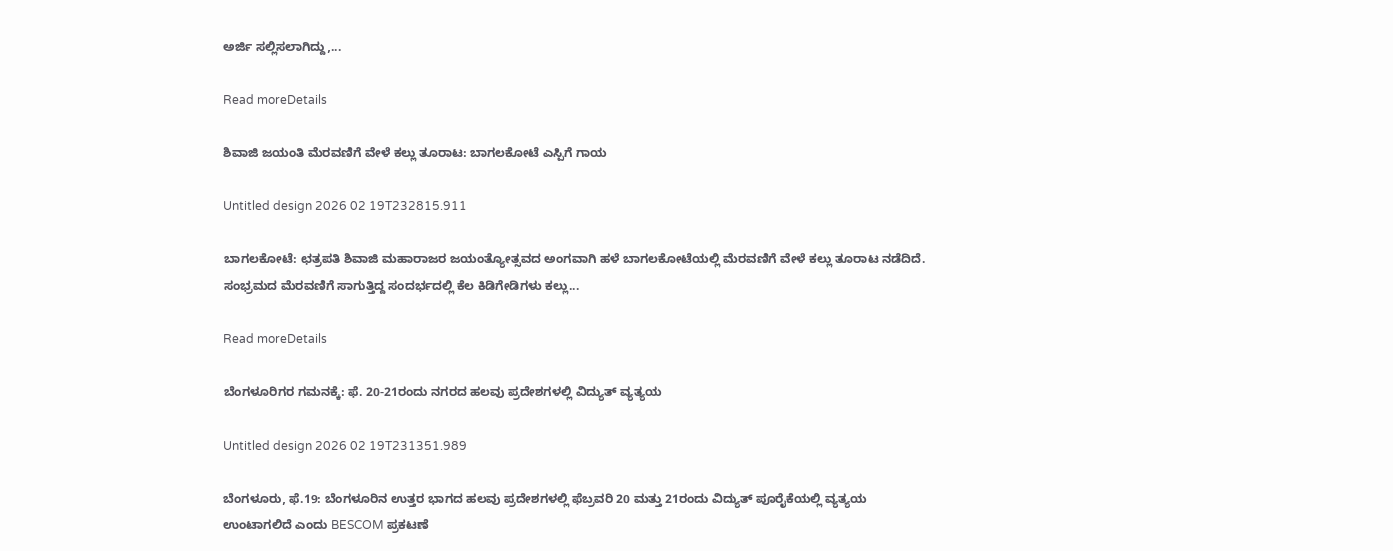ಅರ್ಜಿ ಸಲ್ಲಿಸಲಾಗಿದ್ದು,...

Read moreDetails

ಶಿವಾಜಿ ಜಯಂತಿ ಮೆರವಣಿಗೆ ವೇಳೆ ಕಲ್ಲು ತೂರಾಟ: ಬಾಗಲಕೋಟೆ ಎಸ್ಪಿಗೆ ಗಾಯ

Untitled design 2026 02 19T232815.911

ಬಾಗಲಕೋಟೆ: ಛತ್ರಪತಿ ಶಿವಾಜಿ ಮಹಾರಾಜರ ಜಯಂತ್ಯೋತ್ಸವದ ಅಂಗವಾಗಿ ಹಳೆ ಬಾಗಲಕೋಟೆಯಲ್ಲಿ ಮೆರವಣಿಗೆ ವೇಳೆ ಕಲ್ಲು ತೂರಾಟ ನಡೆದಿದೆ. ಸಂಭ್ರಮದ ಮೆರವಣಿಗೆ ಸಾಗುತ್ತಿದ್ದ ಸಂದರ್ಭದಲ್ಲಿ ಕೆಲ ಕಿಡಿಗೇಡಿಗಳು ಕಲ್ಲು...

Read moreDetails

ಬೆಂಗಳೂರಿಗರ ಗಮನಕ್ಕೆ: ಫೆ. 20-21ರಂದು ನಗರದ ಹಲವು ಪ್ರದೇಶಗಳಲ್ಲಿ ವಿದ್ಯುತ್ ವ್ಯತ್ಯಯ

Untitled design 2026 02 19T231351.989

ಬೆಂಗಳೂರು, ಫೆ.19: ಬೆಂಗಳೂರಿನ ಉತ್ತರ ಭಾಗದ ಹಲವು ಪ್ರದೇಶಗಳಲ್ಲಿ ಫೆಬ್ರವರಿ 20 ಮತ್ತು 21ರಂದು ವಿದ್ಯುತ್ ಪೂರೈಕೆಯಲ್ಲಿ ವ್ಯತ್ಯಯ ಉಂಟಾಗಲಿದೆ ಎಂದು BESCOM ಪ್ರಕಟಣೆ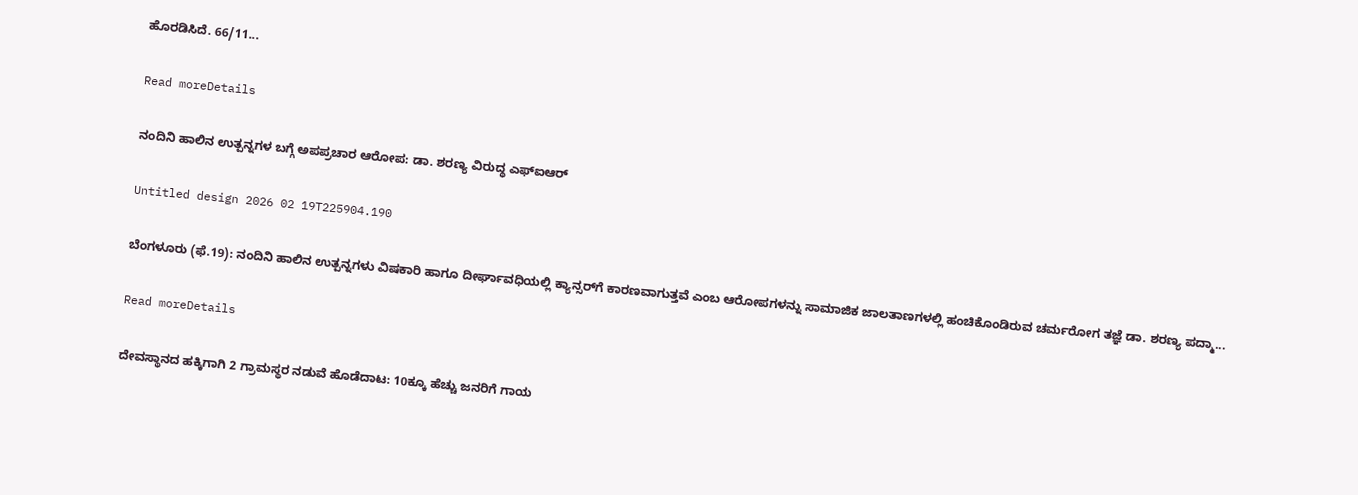ಹೊರಡಿಸಿದೆ. 66/11...

Read moreDetails

ನಂದಿನಿ ಹಾಲಿನ ಉತ್ಪನ್ನಗಳ ಬಗ್ಗೆ ಅಪಪ್ರಚಾರ ಆರೋಪ: ಡಾ. ಶರಣ್ಯ ವಿರುದ್ಧ ಎಫ್‌ಐಆರ್

Untitled design 2026 02 19T225904.190

ಬೆಂಗಳೂರು (ಫೆ.19): ನಂದಿನಿ ಹಾಲಿನ ಉತ್ಪನ್ನಗಳು ವಿಷಕಾರಿ ಹಾಗೂ ದೀರ್ಘಾವಧಿಯಲ್ಲಿ ಕ್ಯಾನ್ಸರ್‌ಗೆ ಕಾರಣವಾಗುತ್ತವೆ ಎಂಬ ಆರೋಪಗಳನ್ನು ಸಾಮಾಜಿಕ ಜಾಲತಾಣಗಳಲ್ಲಿ ಹಂಚಿಕೊಂಡಿರುವ ಚರ್ಮರೋಗ ತಜ್ಞೆ ಡಾ. ಶರಣ್ಯ ಪದ್ಮಾ...

Read moreDetails

ದೇವಸ್ಥಾನದ ಹಕ್ಕಿಗಾಗಿ 2 ಗ್ರಾಮಸ್ಥರ ನಡುವೆ ಹೊಡೆದಾಟ: 10ಕ್ಕೂ ಹೆಚ್ಚು ಜನರಿಗೆ ಗಾಯ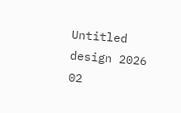Untitled design 2026 02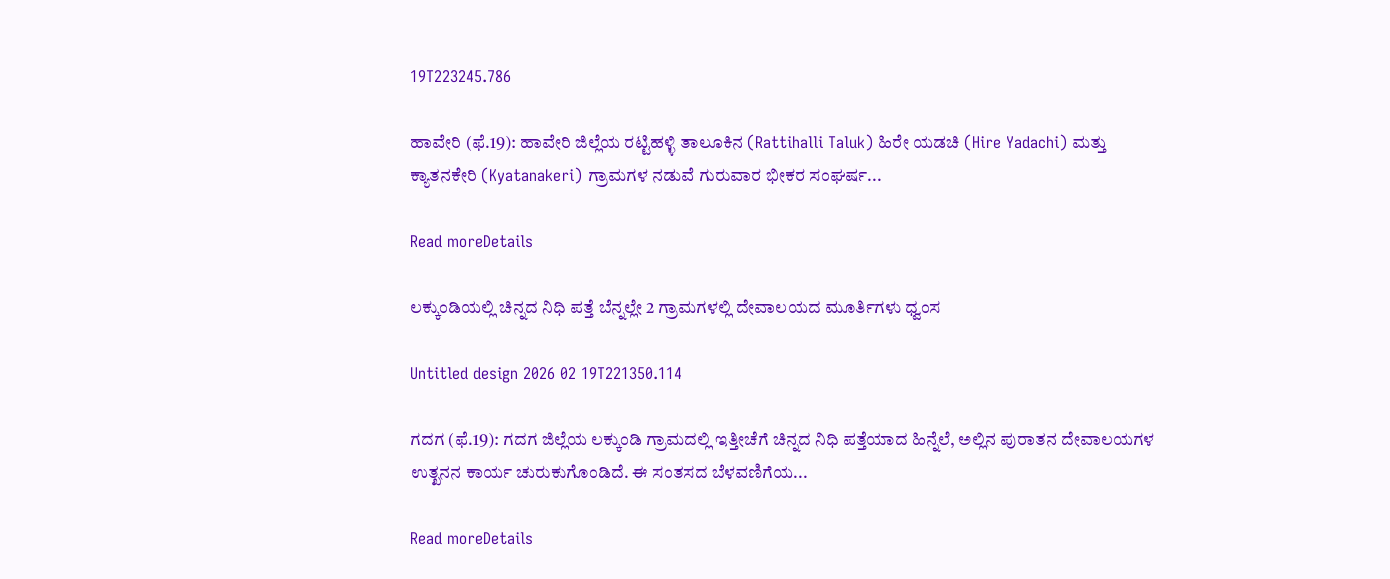19T223245.786

ಹಾವೇರಿ (ಫೆ.19): ಹಾವೇರಿ ಜಿಲ್ಲೆಯ ರಟ್ಟಿಹಳ್ಳಿ ತಾಲೂಕಿನ (Rattihalli Taluk) ಹಿರೇ ಯಡಚಿ (Hire Yadachi) ಮತ್ತು ಕ್ಯಾತನಕೇರಿ (Kyatanakeri) ಗ್ರಾಮಗಳ ನಡುವೆ ಗುರುವಾರ ಭೀಕರ ಸಂಘರ್ಷ...

Read moreDetails

ಲಕ್ಕುಂಡಿಯಲ್ಲಿ ಚಿನ್ನದ ನಿಧಿ ಪತ್ತೆ ಬೆನ್ನಲ್ಲೇ 2 ಗ್ರಾಮಗಳಲ್ಲಿ ದೇವಾಲಯದ ಮೂರ್ತಿಗಳು ಧ್ವಂಸ

Untitled design 2026 02 19T221350.114

ಗದಗ (ಫೆ.19): ಗದಗ ಜಿಲ್ಲೆಯ ಲಕ್ಕುಂಡಿ ಗ್ರಾಮದಲ್ಲಿ ಇತ್ತೀಚೆಗೆ ಚಿನ್ನದ ನಿಧಿ ಪತ್ತೆಯಾದ ಹಿನ್ನೆಲೆ, ಅಲ್ಲಿನ ಪುರಾತನ ದೇವಾಲಯಗಳ ಉತ್ಖನನ ಕಾರ್ಯ ಚುರುಕುಗೊಂಡಿದೆ. ಈ ಸಂತಸದ ಬೆಳವಣಿಗೆಯ...

Read moreDetails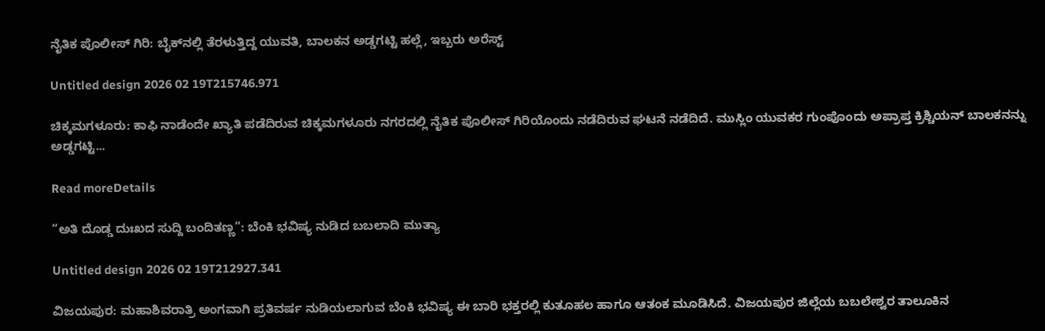ನೈತಿಕ ಪೊಲೀಸ್ ಗಿರಿ: ಬೈಕ್‌ನಲ್ಲಿ ತೆರಳುತ್ತಿದ್ದ ಯುವತಿ, ಬಾಲಕನ ಅಡ್ಡಗಟ್ಟಿ ಹಲ್ಲೆ, ಇಬ್ಬರು ಅರೆಸ್ಟ್

Untitled design 2026 02 19T215746.971

ಚಿಕ್ಕಮಗಳೂರು: ಕಾಫಿ ನಾಡೆಂದೇ ಖ್ಯಾತಿ ಪಡೆದಿರುವ ಚಿಕ್ಕಮಗಳೂರು ನಗರದಲ್ಲಿ ನೈತಿಕ ಪೊಲೀಸ್ ಗಿರಿಯೊಂದು ನಡೆದಿರುವ ಘಟನೆ ನಡೆದಿದೆ. ಮುಸ್ಲಿಂ ಯುವಕರ ಗುಂಪೊಂದು ಅಪ್ರಾಪ್ತ ಕ್ರಿಶ್ಚಿಯನ್ ಬಾಲಕನನ್ನು ಅಡ್ಡಗಟ್ಟಿ...

Read moreDetails

“ಅತಿ ದೊಡ್ಡ ದುಃಖದ ಸುದ್ದಿ ಬಂದಿತಣ್ಣ”: ಬೆಂಕಿ ಭವಿಷ್ಯ ನುಡಿದ ಬಬಲಾದಿ ಮುತ್ಯಾ

Untitled design 2026 02 19T212927.341

ವಿಜಯಪುರ: ಮಹಾಶಿವರಾತ್ರಿ ಅಂಗವಾಗಿ ಪ್ರತಿವರ್ಷ ನುಡಿಯಲಾಗುವ ಬೆಂಕಿ ಭವಿಷ್ಯ ಈ ಬಾರಿ ಭಕ್ತರಲ್ಲಿ ಕುತೂಹಲ ಹಾಗೂ ಆತಂಕ ಮೂಡಿಸಿದೆ. ವಿಜಯಪುರ ಜಿಲ್ಲೆಯ ಬಬಲೇಶ್ವರ ತಾಲೂಕಿನ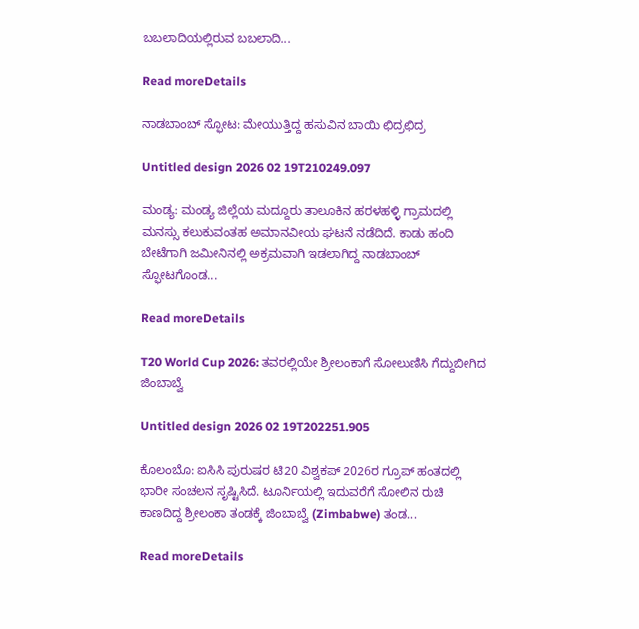ಬಬಲಾದಿಯಲ್ಲಿರುವ ಬಬಲಾದಿ...

Read moreDetails

ನಾಡಬಾಂಬ್ ಸ್ಫೋಟ: ಮೇಯುತ್ತಿದ್ದ ಹಸುವಿನ ಬಾಯಿ ಛಿದ್ರಛಿದ್ರ

Untitled design 2026 02 19T210249.097

ಮಂಡ್ಯ: ಮಂಡ್ಯ ಜಿಲ್ಲೆಯ ಮದ್ದೂರು ತಾಲೂಕಿನ ಹರಳಹಳ್ಳಿ ಗ್ರಾಮದಲ್ಲಿ ಮನಸ್ಸು ಕಲುಕುವಂತಹ ಅಮಾನವೀಯ ಘಟನೆ ನಡೆದಿದೆ. ಕಾಡು ಹಂದಿ ಬೇಟೆಗಾಗಿ ಜಮೀನಿನಲ್ಲಿ ಅಕ್ರಮವಾಗಿ ಇಡಲಾಗಿದ್ದ ನಾಡಬಾಂಬ್ ಸ್ಫೋಟಗೊಂಡ...

Read moreDetails

T20 World Cup 2026: ತವರಲ್ಲಿಯೇ ಶ್ರೀಲಂಕಾಗೆ ಸೋಲುಣಿಸಿ ಗೆದ್ದುಬೀಗಿದ ಜಿಂಬಾಬ್ವೆ

Untitled design 2026 02 19T202251.905

ಕೊಲಂಬೊ: ಐಸಿಸಿ ಪುರುಷರ ಟಿ20 ವಿಶ್ವಕಪ್ 2026ರ ಗ್ರೂಪ್ ಹಂತದಲ್ಲಿ ಭಾರೀ ಸಂಚಲನ ಸೃಷ್ಟಿಸಿದೆ. ಟೂರ್ನಿಯಲ್ಲಿ ಇದುವರೆಗೆ ಸೋಲಿನ ರುಚಿ ಕಾಣದಿದ್ದ ಶ್ರೀಲಂಕಾ ತಂಡಕ್ಕೆ ಜಿಂಬಾಬ್ವೆ (Zimbabwe) ತಂಡ...

Read moreDetails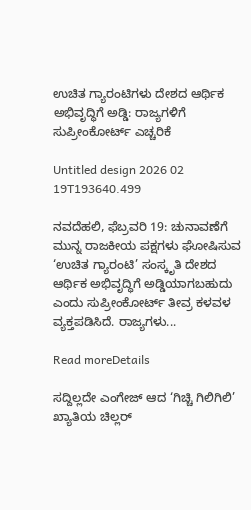ಉಚಿತ ಗ್ಯಾರಂಟಿಗಳು ದೇಶದ ಆರ್ಥಿಕ ಅಭಿವೃದ್ಧಿಗೆ ಅಡ್ಡಿ: ರಾಜ್ಯಗಳಿಗೆ ಸುಪ್ರೀಂಕೋರ್ಟ್ ಎಚ್ಚರಿಕೆ

Untitled design 2026 02 19T193640.499

ನವದೆಹಲಿ, ಫೆಬ್ರವರಿ 19: ಚುನಾವಣೆಗೆ ಮುನ್ನ ರಾಜಕೀಯ ಪಕ್ಷಗಳು ಘೋಷಿಸುವ ‘ಉಚಿತ ಗ್ಯಾರಂಟಿ’ ಸಂಸ್ಕೃತಿ ದೇಶದ ಆರ್ಥಿಕ ಅಭಿವೃದ್ಧಿಗೆ ಅಡ್ಡಿಯಾಗಬಹುದು ಎಂದು ಸುಪ್ರೀಂಕೋರ್ಟ್ ತೀವ್ರ ಕಳವಳ ವ್ಯಕ್ತಪಡಿಸಿದೆ. ರಾಜ್ಯಗಳು...

Read moreDetails

ಸದ್ದಿಲ್ಲದೇ ಎಂಗೇಜ್‌ ಆದ ‘ಗಿಚ್ಚಿ ಗಿಲಿಗಿಲಿ’ ಖ್ಯಾತಿಯ ಚಿಲ್ಲರ್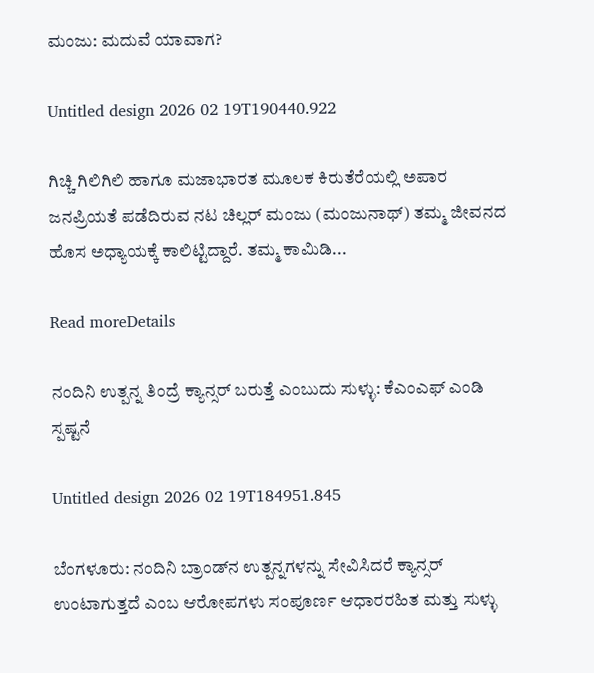ಮಂಜು: ಮದುವೆ ಯಾವಾಗ?

Untitled design 2026 02 19T190440.922

ಗಿಚ್ಚಿ ಗಿಲಿಗಿಲಿ ಹಾಗೂ ಮಜಾಭಾರತ ಮೂಲಕ ಕಿರುತೆರೆಯಲ್ಲಿ ಅಪಾರ ಜನಪ್ರಿಯತೆ ಪಡೆದಿರುವ ನಟ ಚಿಲ್ಲರ್ ಮಂಜು (ಮಂಜುನಾಥ್) ತಮ್ಮ ಜೀವನದ ಹೊಸ ಅಧ್ಯಾಯಕ್ಕೆ ಕಾಲಿಟ್ಟಿದ್ದಾರೆ. ತಮ್ಮ ಕಾಮಿಡಿ...

Read moreDetails

ನಂದಿನಿ ಉತ್ಪನ್ನ ತಿಂದ್ರೆ ಕ್ಯಾನ್ಸರ್ ಬರುತ್ತೆ ಎಂಬುದು ಸುಳ್ಳು: ಕೆಎಂಎಫ್ ಎಂಡಿ ಸ್ಪಷ್ಟನೆ

Untitled design 2026 02 19T184951.845

ಬೆಂಗಳೂರು: ನಂದಿನಿ ಬ್ರಾಂಡ್‌ನ ಉತ್ಪನ್ನಗಳನ್ನು ಸೇವಿಸಿದರೆ ಕ್ಯಾನ್ಸರ್ ಉಂಟಾಗುತ್ತದೆ ಎಂಬ ಆರೋಪಗಳು ಸಂಪೂರ್ಣ ಆಧಾರರಹಿತ ಮತ್ತು ಸುಳ್ಳು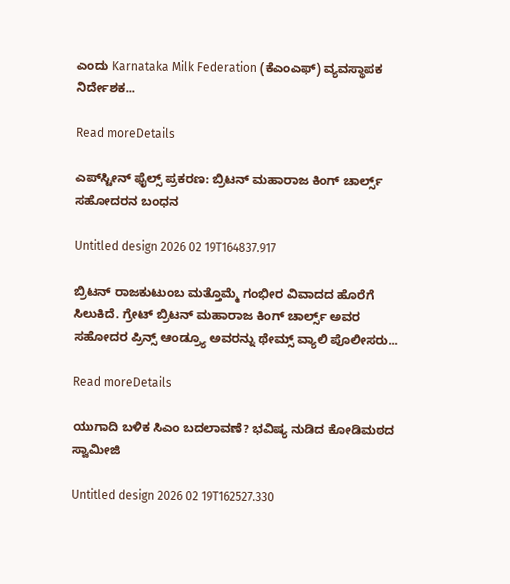ಎಂದು Karnataka Milk Federation (ಕೆಎಂಎಫ್) ವ್ಯವಸ್ಥಾಪಕ ನಿರ್ದೇಶಕ...

Read moreDetails

ಎಪ್‌ಸ್ಟೀನ್ ಫೈಲ್ಸ್ ಪ್ರಕರಣ: ಬ್ರಿಟನ್ ಮಹಾರಾಜ ಕಿಂಗ್ ಚಾರ್ಲ್ಸ್ ಸಹೋದರನ ಬಂಧನ

Untitled design 2026 02 19T164837.917

ಬ್ರಿಟನ್ ರಾಜಕುಟುಂಬ ಮತ್ತೊಮ್ಮೆ ಗಂಭೀರ ವಿವಾದದ ಹೊರೆಗೆ ಸಿಲುಕಿದೆ. ಗ್ರೇಟ್ ಬ್ರಿಟನ್ ಮಹಾರಾಜ ಕಿಂಗ್ ಚಾರ್ಲ್ಸ್ ಅವರ ಸಹೋದರ ಪ್ರಿನ್ಸ್ ಆಂಡ್ರ್ಯೂ ಅವರನ್ನು ಥೇಮ್ಸ್ ವ್ಯಾಲಿ ಪೊಲೀಸರು...

Read moreDetails

ಯುಗಾದಿ ಬಳಿಕ ಸಿಎಂ ಬದಲಾವಣೆ? ಭವಿಷ್ಯ ನುಡಿದ ಕೋಡಿಮಠದ ಸ್ವಾಮೀಜಿ

Untitled design 2026 02 19T162527.330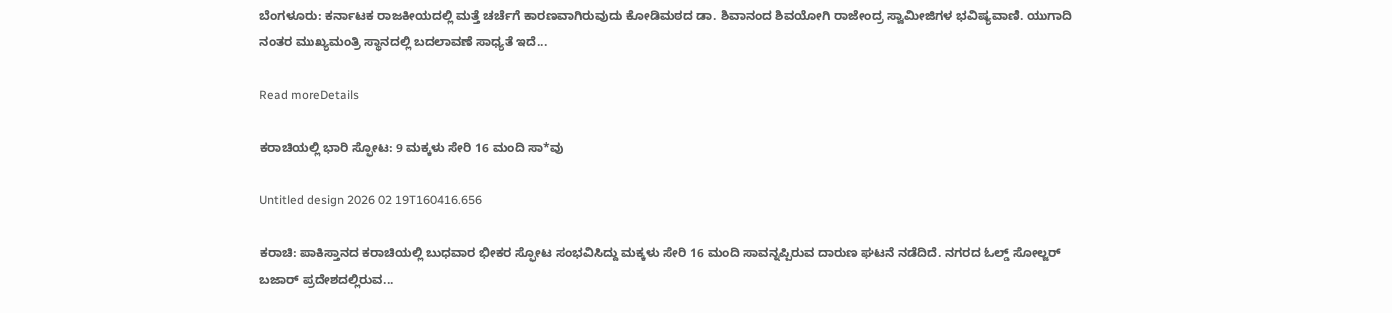ಬೆಂಗಳೂರು: ಕರ್ನಾಟಕ ರಾಜಕೀಯದಲ್ಲಿ ಮತ್ತೆ ಚರ್ಚೆಗೆ ಕಾರಣವಾಗಿರುವುದು ಕೋಡಿಮಠದ ಡಾ. ಶಿವಾನಂದ ಶಿವಯೋಗಿ ರಾಜೇಂದ್ರ ಸ್ವಾಮೀಜಿಗಳ ಭವಿಷ್ಯವಾಣಿ. ಯುಗಾದಿ ನಂತರ ಮುಖ್ಯಮಂತ್ರಿ ಸ್ಥಾನದಲ್ಲಿ ಬದಲಾವಣೆ ಸಾಧ್ಯತೆ ಇದೆ...

Read moreDetails

ಕರಾಚಿಯಲ್ಲಿ ಭಾರಿ ಸ್ಫೋಟ: 9 ಮಕ್ಕಳು ಸೇರಿ 16 ಮಂದಿ ಸಾ*ವು

Untitled design 2026 02 19T160416.656

ಕರಾಚಿ: ಪಾಕಿಸ್ತಾನದ ಕರಾಚಿಯಲ್ಲಿ ಬುಧವಾರ ಭೀಕರ ಸ್ಫೋಟ ಸಂಭವಿಸಿದ್ದು ಮಕ್ಕಳು ಸೇರಿ 16 ಮಂದಿ ಸಾವನ್ನಪ್ಪಿರುವ ದಾರುಣ ಘಟನೆ ನಡೆದಿದೆ. ನಗರದ ಓಲ್ಡ್ ಸೋಲ್ಜರ್ ಬಜಾರ್ ಪ್ರದೇಶದಲ್ಲಿರುವ...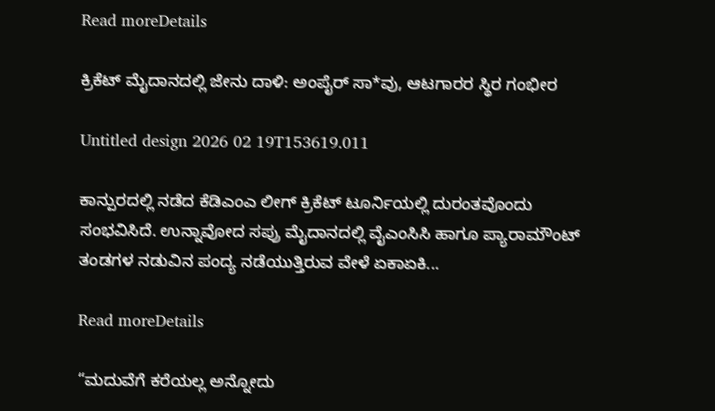Read moreDetails

ಕ್ರಿಕೆಟ್ ಮೈದಾನದಲ್ಲಿ ಜೇನು ದಾಳಿ: ಅಂಪೈರ್ ಸಾ*ವು, ಆಟಗಾರರ ಸ್ಥಿರ ಗಂಭೀರ

Untitled design 2026 02 19T153619.011

ಕಾನ್ಪುರದಲ್ಲಿ ನಡೆದ ಕೆಡಿಎಂಎ ಲೀಗ್ ಕ್ರಿಕೆಟ್ ಟೂರ್ನಿಯಲ್ಲಿ ದುರಂತವೊಂದು ಸಂಭವಿಸಿದೆ. ಉನ್ನಾವೋದ ಸಪ್ರು ಮೈದಾನದಲ್ಲಿ ವೈಎಂಸಿಸಿ ಹಾಗೂ ಪ್ಯಾರಾಮೌಂಟ್ ತಂಡಗಳ ನಡುವಿನ ಪಂದ್ಯ ನಡೆಯುತ್ತಿರುವ ವೇಳೆ ಏಕಾಏಕಿ...

Read moreDetails

“ಮದುವೆಗೆ ಕರೆಯಲ್ಲ ಅನ್ನೋದು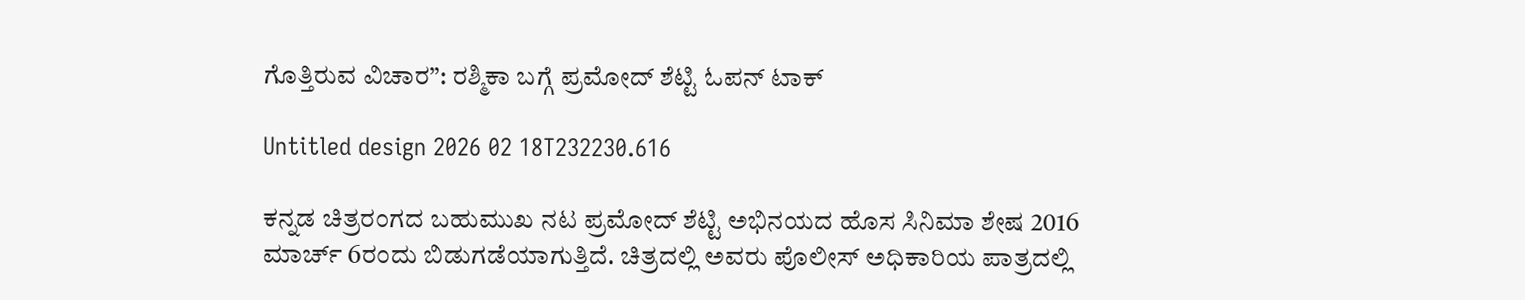ಗೊತ್ತಿರುವ ವಿಚಾರ”: ರಶ್ಮಿಕಾ ಬಗ್ಗೆ ಪ್ರಮೋದ್ ಶೆಟ್ಟಿ ಓಪನ್ ಟಾಕ್

Untitled design 2026 02 18T232230.616

ಕನ್ನಡ ಚಿತ್ರರಂಗದ ಬಹುಮುಖ ನಟ ಪ್ರಮೋದ್ ಶೆಟ್ಟಿ ಅಭಿನಯದ ಹೊಸ ಸಿನಿಮಾ ಶೇಷ 2016 ಮಾರ್ಚ್ 6ರಂದು ಬಿಡುಗಡೆಯಾಗುತ್ತಿದೆ. ಚಿತ್ರದಲ್ಲಿ ಅವರು ಪೊಲೀಸ್ ಅಧಿಕಾರಿಯ ಪಾತ್ರದಲ್ಲಿ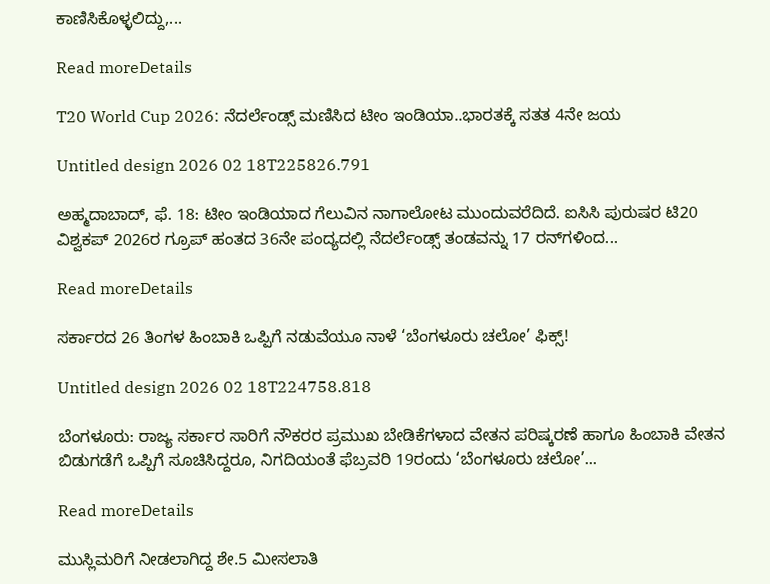ಕಾಣಿಸಿಕೊಳ್ಳಲಿದ್ದು,...

Read moreDetails

T20 World Cup 2026: ನೆದರ್ಲೆಂಡ್ಸ್ ಮಣಿಸಿದ ಟೀಂ ಇಂಡಿಯಾ..ಭಾರತಕ್ಕೆ ಸತತ 4ನೇ ಜಯ

Untitled design 2026 02 18T225826.791

ಅಹ್ಮದಾಬಾದ್, ಫೆ. 18: ಟೀಂ ಇಂಡಿಯಾದ ಗೆಲುವಿನ ನಾಗಾಲೋಟ ಮುಂದುವರೆದಿದೆ. ಐಸಿಸಿ ಪುರುಷರ ಟಿ20 ವಿಶ್ವಕಪ್ 2026ರ ಗ್ರೂಪ್ ಹಂತದ 36ನೇ ಪಂದ್ಯದಲ್ಲಿ ನೆದರ್ಲೆಂಡ್ಸ್ ತಂಡವನ್ನು 17 ರನ್‌ಗಳಿಂದ...

Read moreDetails

ಸರ್ಕಾರದ 26 ತಿಂಗಳ ಹಿಂಬಾಕಿ ಒಪ್ಪಿಗೆ ನಡುವೆಯೂ ನಾಳೆ ‘ಬೆಂಗಳೂರು ಚಲೋ’ ಫಿಕ್ಸ್!

Untitled design 2026 02 18T224758.818

ಬೆಂಗಳೂರು: ರಾಜ್ಯ ಸರ್ಕಾರ ಸಾರಿಗೆ ನೌಕರರ ಪ್ರಮುಖ ಬೇಡಿಕೆಗಳಾದ ವೇತನ ಪರಿಷ್ಕರಣೆ ಹಾಗೂ ಹಿಂಬಾಕಿ ವೇತನ ಬಿಡುಗಡೆಗೆ ಒಪ್ಪಿಗೆ ಸೂಚಿಸಿದ್ದರೂ, ನಿಗದಿಯಂತೆ ಫೆಬ್ರವರಿ 19ರಂದು ‘ಬೆಂಗಳೂರು ಚಲೋ’...

Read moreDetails

ಮುಸ್ಲಿಮರಿಗೆ ನೀಡಲಾಗಿದ್ದ ಶೇ.5 ಮೀಸಲಾತಿ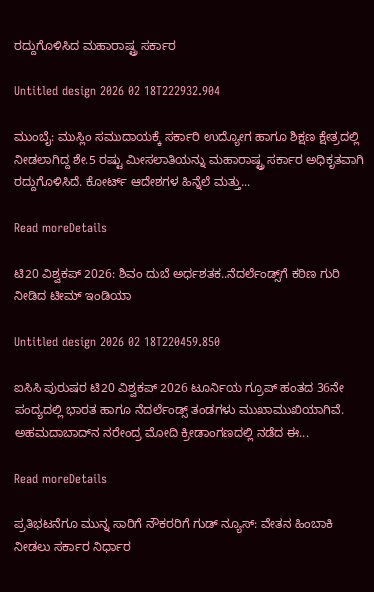ರದ್ದುಗೊಳಿಸಿದ ಮಹಾರಾಷ್ಟ್ರ ಸರ್ಕಾರ

Untitled design 2026 02 18T222932.904

ಮುಂಬೈ: ಮುಸ್ಲಿಂ ಸಮುದಾಯಕ್ಕೆ ಸರ್ಕಾರಿ ಉದ್ಯೋಗ ಹಾಗೂ ಶಿಕ್ಷಣ ಕ್ಷೇತ್ರದಲ್ಲಿ ನೀಡಲಾಗಿದ್ದ ಶೇ.5 ರಷ್ಟು ಮೀಸಲಾತಿಯನ್ನು ಮಹಾರಾಷ್ಟ್ರ ಸರ್ಕಾರ ಅಧಿಕೃತವಾಗಿ ರದ್ದುಗೊಳಿಸಿದೆ. ಕೋರ್ಟ್ ಆದೇಶಗಳ ಹಿನ್ನೆಲೆ ಮತ್ತು...

Read moreDetails

ಟಿ20 ವಿಶ್ವಕಪ್ 2026: ಶಿವಂ ದುಬೆ ಅರ್ಧಶತಕ..ನೆದರ್ಲೆಂಡ್ಸ್‌ಗೆ ಕಠಿಣ ಗುರಿ ನೀಡಿದ ಟೀಮ್ ಇಂಡಿಯಾ

Untitled design 2026 02 18T220459.850

ಐಸಿಸಿ ಪುರುಷರ ಟಿ20 ವಿಶ್ವಕಪ್ 2026 ಟೂರ್ನಿಯ ಗ್ರೂಪ್ ಹಂತದ 36ನೇ ಪಂದ್ಯದಲ್ಲಿ ಭಾರತ ಹಾಗೂ ನೆದರ್ಲೆಂಡ್ಸ್ ತಂಡಗಳು ಮುಖಾಮುಖಿಯಾಗಿವೆ. ಅಹಮದಾಬಾದ್‌ನ ನರೇಂದ್ರ ಮೋದಿ ಕ್ರೀಡಾಂಗಣದಲ್ಲಿ ನಡೆದ ಈ...

Read moreDetails

ಪ್ರತಿಭಟನೆಗೂ ಮುನ್ನ ಸಾರಿಗೆ ನೌಕರರಿಗೆ ಗುಡ್‌ ನ್ಯೂಸ್: ವೇತನ ಹಿಂಬಾಕಿ ನೀಡಲು ಸರ್ಕಾರ ನಿರ್ಧಾರ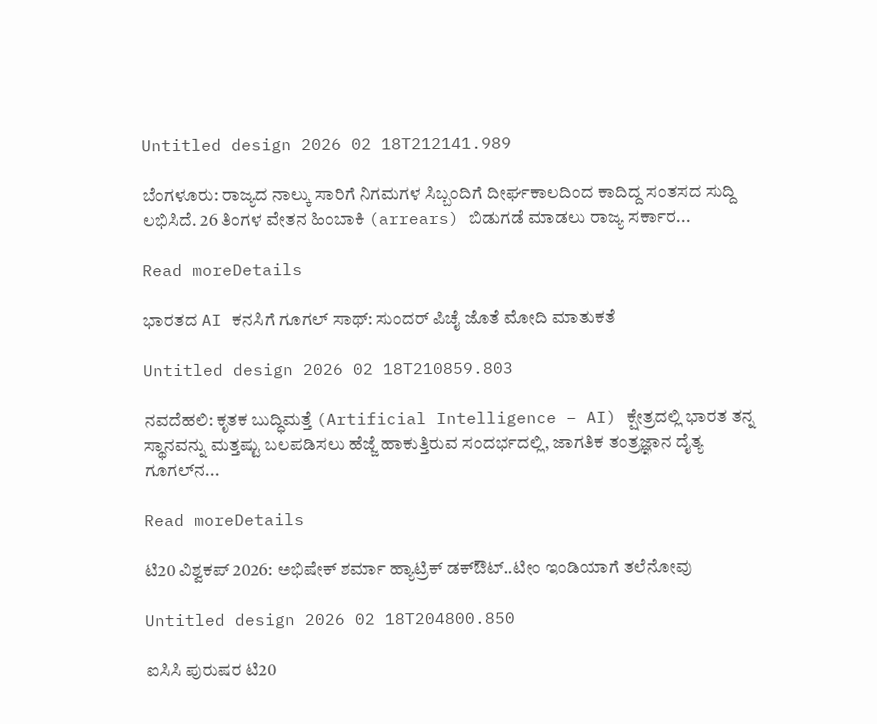Untitled design 2026 02 18T212141.989

ಬೆಂಗಳೂರು: ರಾಜ್ಯದ ನಾಲ್ಕು ಸಾರಿಗೆ ನಿಗಮಗಳ ಸಿಬ್ಬಂದಿಗೆ ದೀರ್ಘಕಾಲದಿಂದ ಕಾದಿದ್ದ ಸಂತಸದ ಸುದ್ದಿ ಲಭಿಸಿದೆ. 26 ತಿಂಗಳ ವೇತನ ಹಿಂಬಾಕಿ (arrears) ಬಿಡುಗಡೆ ಮಾಡಲು ರಾಜ್ಯ ಸರ್ಕಾರ...

Read moreDetails

ಭಾರತದ AI ಕನಸಿಗೆ ಗೂಗಲ್ ಸಾಥ್: ಸುಂದರ್ ಪಿಚೈ ಜೊತೆ ಮೋದಿ ಮಾತುಕತೆ

Untitled design 2026 02 18T210859.803

ನವದೆಹಲಿ: ಕೃತಕ ಬುದ್ಧಿಮತ್ತೆ (Artificial Intelligence – AI) ಕ್ಷೇತ್ರದಲ್ಲಿ ಭಾರತ ತನ್ನ ಸ್ಥಾನವನ್ನು ಮತ್ತಷ್ಟು ಬಲಪಡಿಸಲು ಹೆಜ್ಜೆ ಹಾಕುತ್ತಿರುವ ಸಂದರ್ಭದಲ್ಲಿ, ಜಾಗತಿಕ ತಂತ್ರಜ್ಞಾನ ದೈತ್ಯ ಗೂಗಲ್‌ನ...

Read moreDetails

ಟಿ20 ವಿಶ್ವಕಪ್ 2026: ಅಭಿಷೇಕ್ ಶರ್ಮಾ ಹ್ಯಾಟ್ರಿಕ್ ಡಕ್‌ಔಟ್..ಟೀಂ ಇಂಡಿಯಾಗೆ ತಲೆನೋವು

Untitled design 2026 02 18T204800.850

ಐಸಿಸಿ ಪುರುಷರ ಟಿ20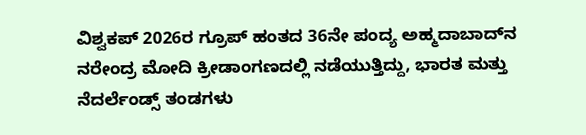ವಿಶ್ವಕಪ್ 2026ರ ಗ್ರೂಪ್ ಹಂತದ 36ನೇ ಪಂದ್ಯ ಅಹ್ಮದಾಬಾದ್‌ನ ನರೇಂದ್ರ ಮೋದಿ ಕ್ರೀಡಾಂಗಣದಲ್ಲಿ ನಡೆಯುತ್ತಿದ್ದು, ಭಾರತ ಮತ್ತು ನೆದರ್ಲೆಂಡ್ಸ್ ತಂಡಗಳು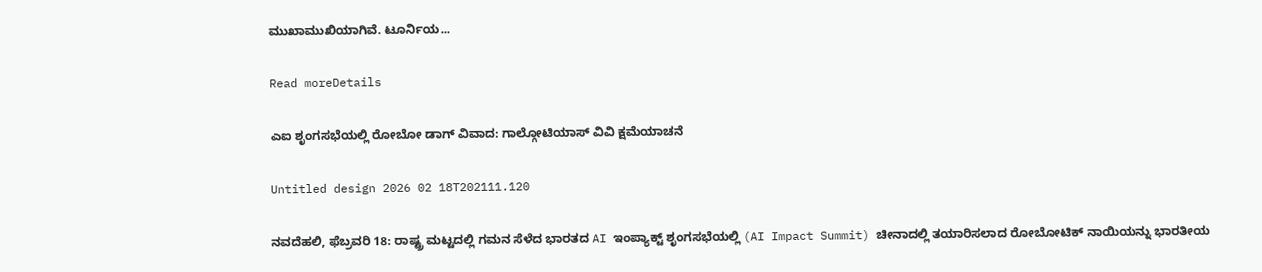ಮುಖಾಮುಖಿಯಾಗಿವೆ. ಟೂರ್ನಿಯ...

Read moreDetails

ಎಐ ಶೃಂಗಸಭೆಯಲ್ಲಿ ರೋಬೋ ಡಾಗ್ ವಿವಾದ: ಗಾಲ್ಗೋಟಿಯಾಸ್ ವಿವಿ ಕ್ಷಮೆಯಾಚನೆ

Untitled design 2026 02 18T202111.120

ನವದೆಹಲಿ, ಫೆಬ್ರವರಿ 18: ರಾಷ್ಟ್ರ ಮಟ್ಟದಲ್ಲಿ ಗಮನ ಸೆಳೆದ ಭಾರತದ AI ಇಂಪ್ಯಾಕ್ಟ್ ಶೃಂಗಸಭೆಯಲ್ಲಿ (AI Impact Summit) ಚೀನಾದಲ್ಲಿ ತಯಾರಿಸಲಾದ ರೋಬೋಟಿಕ್ ನಾಯಿಯನ್ನು ಭಾರತೀಯ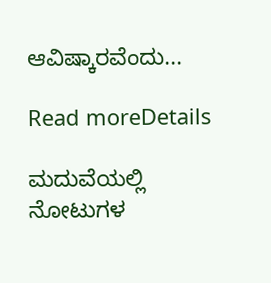ಆವಿಷ್ಕಾರವೆಂದು...

Read moreDetails

ಮದುವೆಯಲ್ಲಿ ನೋಟುಗಳ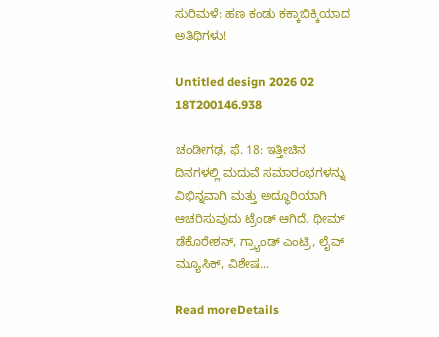ಸುರಿಮಳೆ: ಹಣ ಕಂಡು ಕಕ್ಕಾಬಿಕ್ಕಿಯಾದ ಅತಿಥಿಗಳು!

Untitled design 2026 02 18T200146.938

ಚಂಡೀಗಢ, ಫೆ. 18: ಇತ್ತೀಚಿನ ದಿನಗಳಲ್ಲಿ ಮದುವೆ ಸಮಾರಂಭಗಳನ್ನು ವಿಭಿನ್ನವಾಗಿ ಮತ್ತು ಅದ್ಧೂರಿಯಾಗಿ ಆಚರಿಸುವುದು ಟ್ರೆಂಡ್ ಆಗಿದೆ. ಥೀಮ್‌ ಡೆಕೊರೇಶನ್‌, ಗ್ರ್ಯಾಂಡ್ ಎಂಟ್ರಿ, ಲೈವ್ ಮ್ಯೂಸಿಕ್‌, ವಿಶೇಷ...

Read moreDetails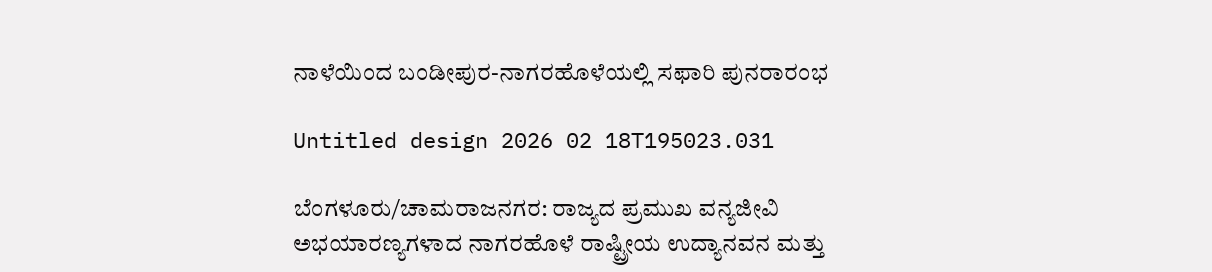ನಾಳೆಯಿಂದ ಬಂಡೀಪುರ-ನಾಗರಹೊಳೆಯಲ್ಲಿ ಸಫಾರಿ ಪುನರಾರಂಭ

Untitled design 2026 02 18T195023.031

ಬೆಂಗಳೂರು/ಚಾಮರಾಜನಗರ: ರಾಜ್ಯದ ಪ್ರಮುಖ ವನ್ಯಜೀವಿ ಅಭಯಾರಣ್ಯಗಳಾದ ನಾಗರಹೊಳೆ ರಾಷ್ಟ್ರೀಯ ಉದ್ಯಾನವನ ಮತ್ತು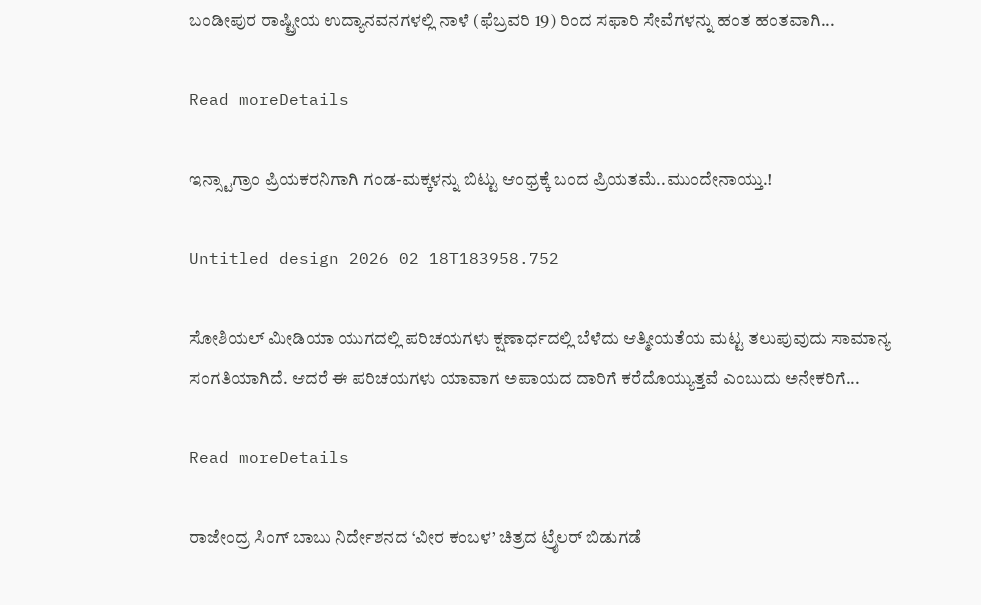ಬಂಡೀಪುರ ರಾಷ್ಟ್ರೀಯ ಉದ್ಯಾನವನಗಳಲ್ಲಿ ನಾಳೆ (ಫೆಬ್ರವರಿ 19) ರಿಂದ ಸಫಾರಿ ಸೇವೆಗಳನ್ನು ಹಂತ ಹಂತವಾಗಿ...

Read moreDetails

ಇನ್ಸ್ಟಾಗ್ರಾಂ ಪ್ರಿಯಕರನಿಗಾಗಿ ಗಂಡ-ಮಕ್ಕಳನ್ನು ಬಿಟ್ಟು ಆಂಧ್ರಕ್ಕೆ ಬಂದ ಪ್ರಿಯತಮೆ..ಮುಂದೇನಾಯ್ತು.!

Untitled design 2026 02 18T183958.752

ಸೋಶಿಯಲ್ ಮೀಡಿಯಾ ಯುಗದಲ್ಲಿ ಪರಿಚಯಗಳು ಕ್ಷಣಾರ್ಧದಲ್ಲಿ ಬೆಳೆದು ಆತ್ಮೀಯತೆಯ ಮಟ್ಟ ತಲುಪುವುದು ಸಾಮಾನ್ಯ ಸಂಗತಿಯಾಗಿದೆ. ಆದರೆ ಈ ಪರಿಚಯಗಳು ಯಾವಾಗ ಅಪಾಯದ ದಾರಿಗೆ ಕರೆದೊಯ್ಯುತ್ತವೆ ಎಂಬುದು ಅನೇಕರಿಗೆ...

Read moreDetails

ರಾಜೇಂದ್ರ ಸಿಂಗ್ ಬಾಬು ನಿರ್ದೇಶನದ ‘ವೀರ ಕಂಬಳ’ ಚಿತ್ರದ ಟ್ರೈಲರ್ ಬಿಡುಗಡೆ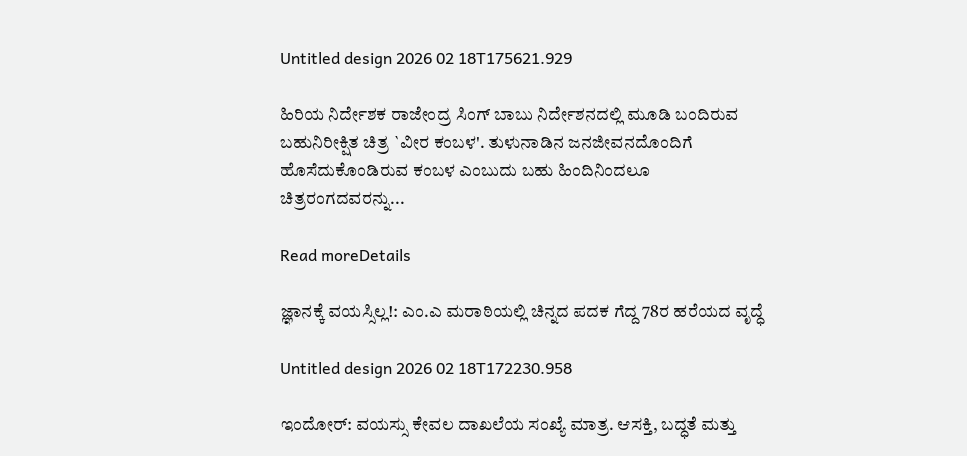Untitled design 2026 02 18T175621.929

ಹಿರಿಯ ನಿರ್ದೇಶಕ ರಾಜೇಂದ್ರ ಸಿಂಗ್ ಬಾಬು ನಿರ್ದೇಶನದಲ್ಲಿ ಮೂಡಿ ಬಂದಿರುವ ಬಹುನಿರೀಕ್ಷಿತ ಚಿತ್ರ `ವೀರ ಕಂಬಳ'. ತುಳುನಾಡಿನ ಜನಜೀವನದೊಂದಿಗೆ ಹೊಸೆದುಕೊಂಡಿರುವ ಕಂಬಳ ಎಂಬುದು ಬಹು ಹಿಂದಿನಿಂದಲೂ ಚಿತ್ರರಂಗದವರನ್ನು...

Read moreDetails

ಜ್ಞಾನಕ್ಕೆ ವಯಸ್ಸಿಲ್ಲ!: ಎಂ.ಎ ಮರಾಠಿಯಲ್ಲಿ ಚಿನ್ನದ ಪದಕ ಗೆದ್ದ 78ರ ಹರೆಯದ ವೃದ್ಧೆ

Untitled design 2026 02 18T172230.958

ಇಂದೋರ್: ವಯಸ್ಸು ಕೇವಲ ದಾಖಲೆಯ ಸಂಖ್ಯೆ ಮಾತ್ರ. ಆಸಕ್ತಿ, ಬದ್ಧತೆ ಮತ್ತು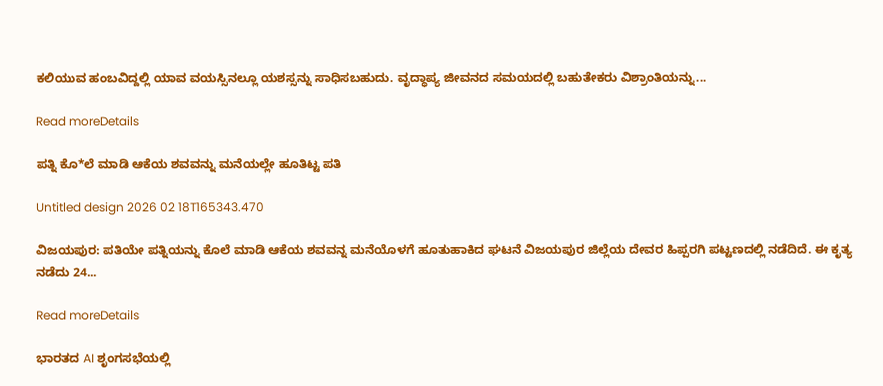ಕಲಿಯುವ ಹಂಬವಿದ್ದಲ್ಲಿ ಯಾವ ವಯಸ್ಸಿನಲ್ಲೂ ಯಶಸ್ಸನ್ನು ಸಾಧಿಸಬಹುದು. ವೃದ್ಧಾಪ್ಯ ಜೀವನದ ಸಮಯದಲ್ಲಿ ಬಹುತೇಕರು ವಿಶ್ರಾಂತಿಯನ್ನು...

Read moreDetails

ಪತ್ನಿ ಕೊ*ಲೆ ಮಾಡಿ ಆಕೆಯ ಶವವನ್ನು ಮನೆಯಲ್ಲೇ ಹೂತಿಟ್ಟ ಪತಿ

Untitled design 2026 02 18T165343.470

ವಿಜಯಪುರ: ಪತಿಯೇ ಪತ್ನಿಯನ್ನು ಕೊಲೆ ಮಾಡಿ ಆಕೆಯ ಶವವನ್ನ ಮನೆಯೊಳಗೆ ಹೂತುಹಾಕಿದ ಘಟನೆ ವಿಜಯಪುರ ಜಿಲ್ಲೆಯ ದೇವರ ಹಿಪ್ಪರಗಿ ಪಟ್ಟಣದಲ್ಲಿ ನಡೆದಿದೆ. ಈ ಕೃತ್ಯ ನಡೆದು 24...

Read moreDetails

ಭಾರತದ AI ಶೃಂಗಸಭೆಯಲ್ಲಿ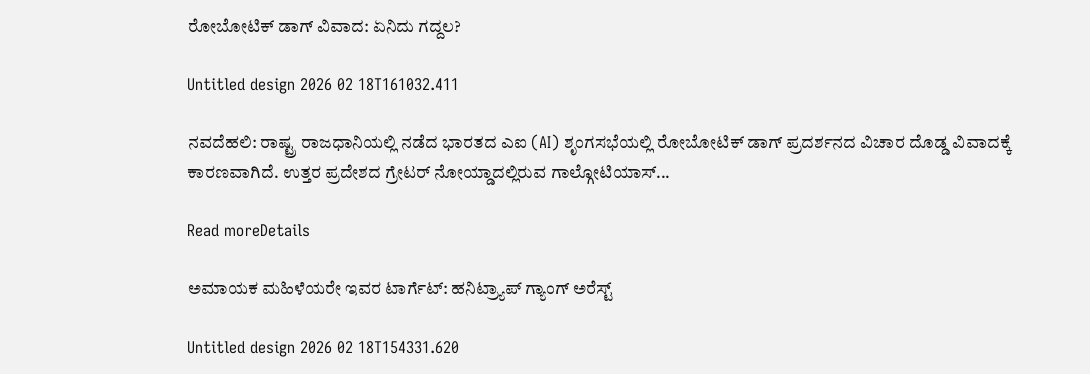ರೋಬೋಟಿಕ್ ಡಾಗ್ ವಿವಾದ: ಏನಿದು ಗದ್ದಲ?

Untitled design 2026 02 18T161032.411

ನವದೆಹಲಿ: ರಾಷ್ಟ್ರ ರಾಜಧಾನಿಯಲ್ಲಿ ನಡೆದ ಭಾರತದ ಎಐ (AI) ಶೃಂಗಸಭೆಯಲ್ಲಿ ರೋಬೋಟಿಕ್ ಡಾಗ್ ಪ್ರದರ್ಶನದ ವಿಚಾರ ದೊಡ್ಡ ವಿವಾದಕ್ಕೆ ಕಾರಣವಾಗಿದೆ. ಉತ್ತರ ಪ್ರದೇಶದ ಗ್ರೇಟರ್ ನೋಯ್ಡಾದಲ್ಲಿರುವ ಗಾಲ್ಗೋಟಿಯಾಸ್...

Read moreDetails

ಅಮಾಯಕ ಮಹಿಳೆಯರೇ ಇವರ ಟಾರ್ಗೆಟ್: ಹನಿಟ್ರ್ಯಾಪ್ ಗ್ಯಾಂಗ್ ಅರೆಸ್ಟ್‌

Untitled design 2026 02 18T154331.620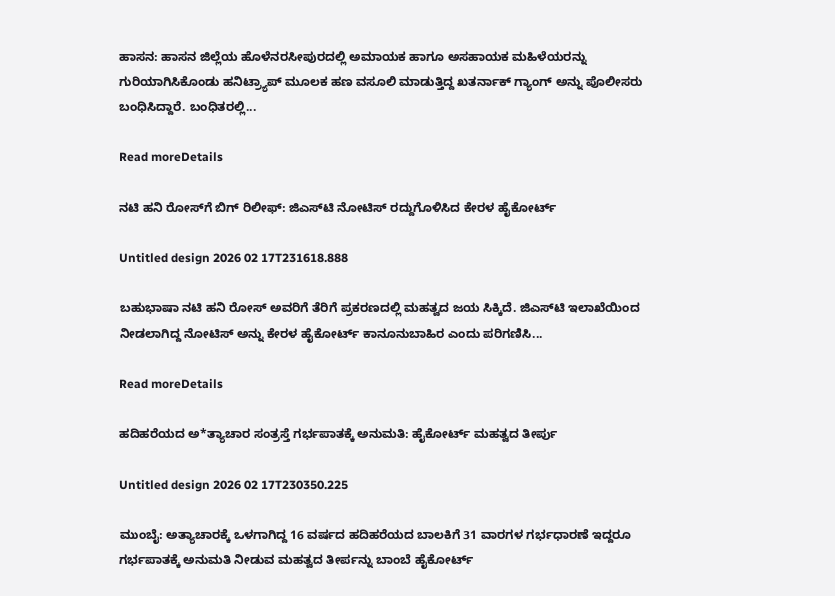ಹಾಸನ: ಹಾಸನ ಜಿಲ್ಲೆಯ ಹೊಳೆನರಸೀಪುರದಲ್ಲಿ ಅಮಾಯಕ ಹಾಗೂ ಅಸಹಾಯಕ ಮಹಿಳೆಯರನ್ನು ಗುರಿಯಾಗಿಸಿಕೊಂಡು ಹನಿಟ್ರ್ಯಾಪ್ ಮೂಲಕ ಹಣ ವಸೂಲಿ ಮಾಡುತ್ತಿದ್ದ ಖತರ್ನಾಕ್ ಗ್ಯಾಂಗ್ ಅನ್ನು ಪೊಲೀಸರು ಬಂಧಿಸಿದ್ದಾರೆ. ಬಂಧಿತರಲ್ಲಿ...

Read moreDetails

ನಟಿ ಹನಿ ರೋಸ್‌ಗೆ ಬಿಗ್ ರಿಲೀಫ್: ಜಿಎಸ್‌ಟಿ ನೋಟಿಸ್ ರದ್ದುಗೊಳಿಸಿದ ಕೇರಳ ಹೈಕೋರ್ಟ್

Untitled design 2026 02 17T231618.888

ಬಹುಭಾಷಾ ನಟಿ ಹನಿ ರೋಸ್ ಅವರಿಗೆ ತೆರಿಗೆ ಪ್ರಕರಣದಲ್ಲಿ ಮಹತ್ವದ ಜಯ ಸಿಕ್ಕಿದೆ. ಜಿಎಸ್‌ಟಿ ಇಲಾಖೆಯಿಂದ ನೀಡಲಾಗಿದ್ದ ನೋಟಿಸ್ ಅನ್ನು ಕೇರಳ ಹೈಕೋರ್ಟ್ ಕಾನೂನುಬಾಹಿರ ಎಂದು ಪರಿಗಣಿಸಿ...

Read moreDetails

ಹದಿಹರೆಯದ ಅ*ತ್ಯಾಚಾರ ಸಂತ್ರಸ್ತೆ ಗರ್ಭಪಾತಕ್ಕೆ ಅನುಮತಿ: ಹೈಕೋರ್ಟ್ ಮಹತ್ವದ ತೀರ್ಪು

Untitled design 2026 02 17T230350.225

ಮುಂಬೈ: ಅತ್ಯಾಚಾರಕ್ಕೆ ಒಳಗಾಗಿದ್ದ 16 ವರ್ಷದ ಹದಿಹರೆಯದ ಬಾಲಕಿಗೆ 31 ವಾರಗಳ ಗರ್ಭಧಾರಣೆ ಇದ್ದರೂ ಗರ್ಭಪಾತಕ್ಕೆ ಅನುಮತಿ ನೀಡುವ ಮಹತ್ವದ ತೀರ್ಪನ್ನು ಬಾಂಬೆ ಹೈಕೋರ್ಟ್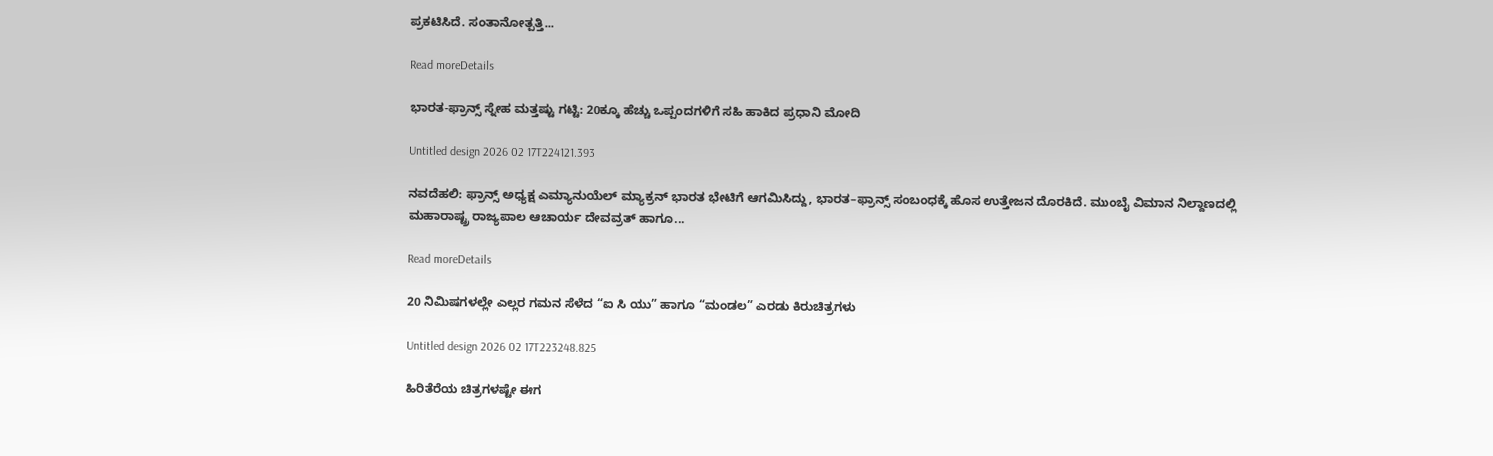ಪ್ರಕಟಿಸಿದೆ. ಸಂತಾನೋತ್ಪತ್ತಿ...

Read moreDetails

ಭಾರತ-ಫ್ರಾನ್ಸ್ ಸ್ನೇಹ ಮತ್ತಷ್ಟು ಗಟ್ಟಿ: 20ಕ್ಕೂ ಹೆಚ್ಚು ಒಪ್ಪಂದಗಳಿಗೆ ಸಹಿ ಹಾಕಿದ ಪ್ರಧಾನಿ ಮೋದಿ

Untitled design 2026 02 17T224121.393

ನವದೆಹಲಿ: ಫ್ರಾನ್ಸ್ ಅಧ್ಯಕ್ಷ ಎಮ್ಯಾನುಯೆಲ್ ಮ್ಯಾಕ್ರನ್‌ ಭಾರತ ಭೇಟಿಗೆ ಆಗಮಿಸಿದ್ದು, ಭಾರತ–ಫ್ರಾನ್ಸ್ ಸಂಬಂಧಕ್ಕೆ ಹೊಸ ಉತ್ತೇಜನ ದೊರಕಿದೆ. ಮುಂಬೈ ವಿಮಾನ ನಿಲ್ದಾಣದಲ್ಲಿ ಮಹಾರಾಷ್ಟ್ರ ರಾಜ್ಯಪಾಲ ಆಚಾರ್ಯ ದೇವವ್ರತ್ ಹಾಗೂ...

Read moreDetails

20 ನಿಮಿಷಗಳಲ್ಲೇ ಎಲ್ಲರ ಗಮನ ಸೆಳೆದ “ಐ ಸಿ ಯು” ಹಾಗೂ “ಮಂಡಲ” ಎರಡು ಕಿರುಚಿತ್ರಗಳು

Untitled design 2026 02 17T223248.825

ಹಿರಿತೆರೆಯ ಚಿತ್ರಗಳಷ್ಟೇ ಈಗ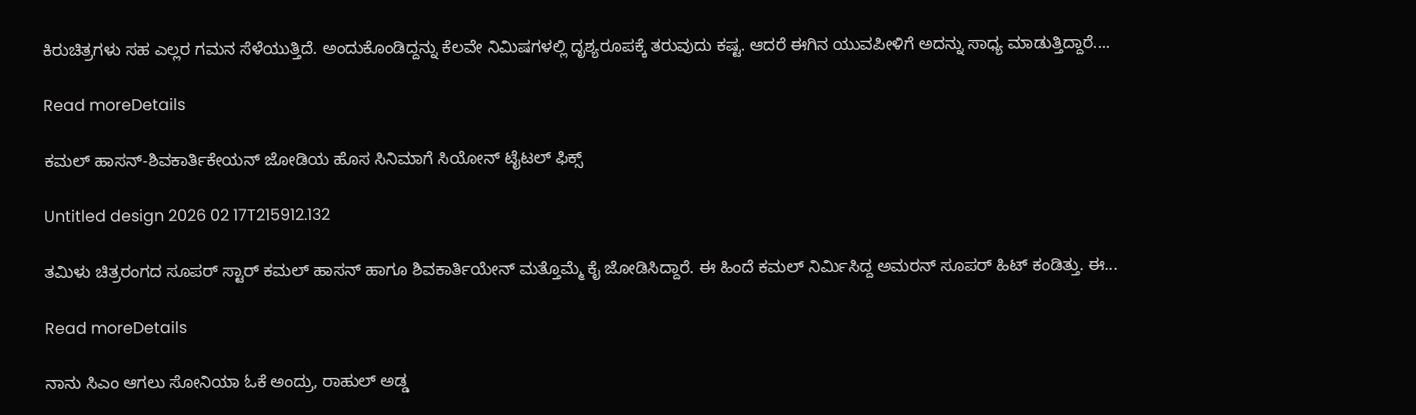ಕಿರುಚಿತ್ರಗಳು ಸಹ ಎಲ್ಲರ ಗಮನ ಸೆಳೆಯುತ್ತಿದೆ. ಅಂದುಕೊಂಡಿದ್ದನ್ನು ಕೆಲವೇ ನಿಮಿಷಗಳಲ್ಲಿ ದೃಶ್ಯರೂಪಕ್ಕೆ ತರುವುದು ಕಷ್ಟ. ಆದರೆ ಈಗಿನ ಯುವಪೀಳಿಗೆ ಅದನ್ನು ಸಾಧ್ಯ ಮಾಡುತ್ತಿದ್ದಾರೆ....

Read moreDetails

ಕಮಲ್ ಹಾಸನ್-ಶಿವಕಾರ್ತಿಕೇಯನ್ ಜೋಡಿಯ ಹೊಸ ಸಿನಿಮಾಗೆ ಸಿಯೋನ್ ಟೈಟಲ್ ಫಿಕ್ಸ್

Untitled design 2026 02 17T215912.132

ತಮಿಳು ಚಿತ್ರರಂಗದ ಸೂಪರ್ ಸ್ಟಾರ್ ಕಮಲ್ ಹಾಸನ್ ಹಾಗೂ ಶಿವಕಾರ್ತಿಯೇನ್ ಮತ್ತೊಮ್ಮೆ ಕೈ ಜೋಡಿಸಿದ್ದಾರೆ. ಈ ಹಿಂದೆ ಕಮಲ್ ನಿರ್ಮಿಸಿದ್ದ ಅಮರನ್ ಸೂಪರ್ ಹಿಟ್ ಕಂಡಿತ್ತು. ಈ...

Read moreDetails

ನಾನು ಸಿಎಂ ಆಗಲು ಸೋನಿಯಾ ಓಕೆ ಅಂದ್ರು, ರಾಹುಲ್ ಅಡ್ಡ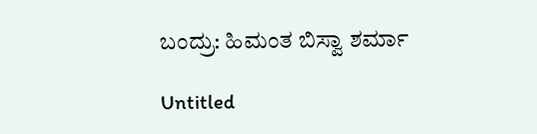ಬಂದ್ರು: ಹಿಮಂತ ಬಿಸ್ವಾ ಶರ್ಮಾ

Untitled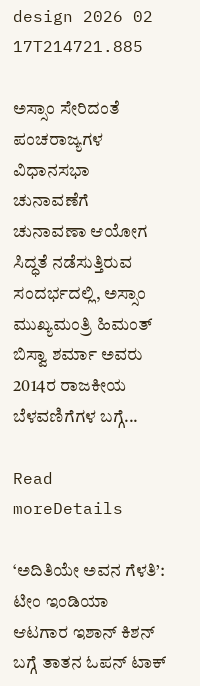design 2026 02 17T214721.885

ಅಸ್ಸಾಂ ಸೇರಿದಂತೆ ಪಂಚರಾಜ್ಯಗಳ ವಿಧಾನಸಭಾ ಚುನಾವಣೆಗೆ ಚುನಾವಣಾ ಆಯೋಗ ಸಿದ್ಧತೆ ನಡೆಸುತ್ತಿರುವ ಸಂದರ್ಭದಲ್ಲಿ, ಅಸ್ಸಾಂ ಮುಖ್ಯಮಂತ್ರಿ ಹಿಮಂತ್ ಬಿಸ್ವಾ ಶರ್ಮಾ ಅವರು 2014ರ ರಾಜಕೀಯ ಬೆಳವಣಿಗೆಗಳ ಬಗ್ಗೆ...

Read moreDetails

‘ಅದಿತಿಯೇ ಅವನ ಗೆಳತಿ’: ಟೀಂ ಇಂಡಿಯಾ ಆಟಗಾರ ಇಶಾನ್ ಕಿಶನ್ ಬಗ್ಗೆ ತಾತನ ಓಪನ್ ಟಾಕ್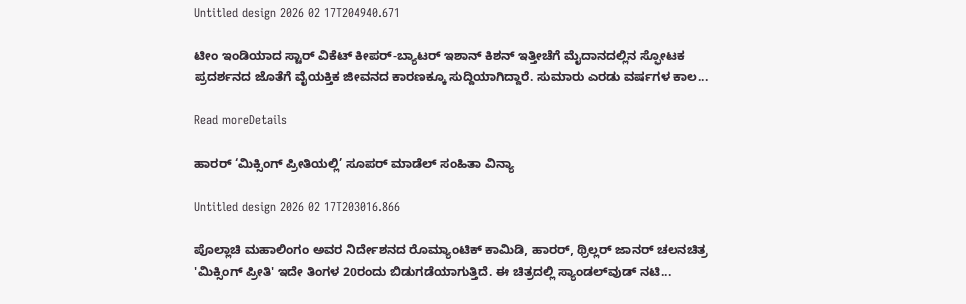Untitled design 2026 02 17T204940.671

ಟೀಂ ಇಂಡಿಯಾದ ಸ್ಟಾರ್ ವಿಕೆಟ್ ಕೀಪರ್-ಬ್ಯಾಟರ್ ಇಶಾನ್ ಕಿಶನ್ ಇತ್ತೀಚೆಗೆ ಮೈದಾನದಲ್ಲಿನ ಸ್ಫೋಟಕ ಪ್ರದರ್ಶನದ ಜೊತೆಗೆ ವೈಯಕ್ತಿಕ ಜೀವನದ ಕಾರಣಕ್ಕೂ ಸುದ್ದಿಯಾಗಿದ್ದಾರೆ. ಸುಮಾರು ಎರಡು ವರ್ಷಗಳ ಕಾಲ...

Read moreDetails

ಹಾರರ್ ‘ಮಿಕ್ಸಿಂಗ್ ಪ್ರೀತಿಯಲ್ಲಿ’ ಸೂಪರ್ ಮಾಡೆಲ್ ಸಂಹಿತಾ ವಿನ್ಯಾ

Untitled design 2026 02 17T203016.866

ಪೊಲ್ಲಾಚಿ ಮಹಾಲಿಂಗಂ ಅವರ ನಿರ್ದೇಶನದ ರೊಮ್ಯಾಂಟಿಕ್ ಕಾಮಿಡಿ, ಹಾರರ್, ಥ್ರಿಲ್ಲರ್ ಜಾನರ್ ಚಲನಚಿತ್ರ 'ಮಿಕ್ಸಿಂಗ್ ಪ್ರೀತಿ' ಇದೇ ತಿಂಗಳ 20ರಂದು ಬಿಡುಗಡೆಯಾಗುತ್ತಿದೆ. ಈ ಚಿತ್ರದಲ್ಲಿ ಸ್ಯಾಂಡಲ್‌ವುಡ್ ನಟಿ...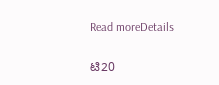Read moreDetails

ಟಿ20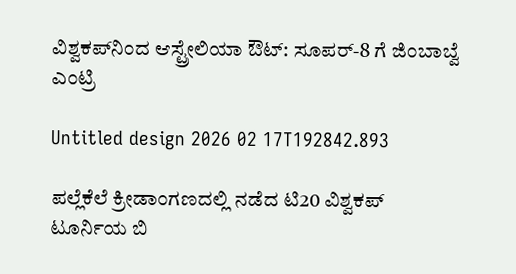ವಿಶ್ವಕಪ್‌ನಿಂದ ಆಸ್ಟ್ರೇಲಿಯಾ ಔಟ್: ಸೂಪರ್-8 ಗೆ ಜಿಂಬಾಬ್ವೆ ಎಂಟ್ರಿ

Untitled design 2026 02 17T192842.893

ಪಲ್ಲೆಕೆಲೆ ಕ್ರೀಡಾಂಗಣದಲ್ಲಿ ನಡೆದ ಟಿ20 ವಿಶ್ವಕಪ್‌ ಟೂರ್ನಿಯ ಬಿ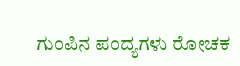ಗುಂಪಿನ ಪಂದ್ಯಗಳು ರೋಚಕ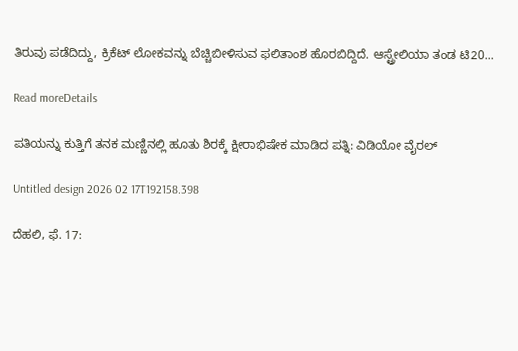ತಿರುವು ಪಡೆದಿದ್ದು, ಕ್ರಿಕೆಟ್‌ ಲೋಕವನ್ನು ಬೆಚ್ಚಿಬೀಳಿಸುವ ಫಲಿತಾಂಶ ಹೊರಬಿದ್ದಿದೆ. ಆಸ್ಟ್ರೇಲಿಯಾ ತಂಡ ಟಿ20...

Read moreDetails

ಪತಿಯನ್ನು ಕುತ್ತಿಗೆ ತನಕ ಮಣ್ಣಿನಲ್ಲಿ ಹೂತು ಶಿರಕ್ಕೆ ಕ್ಷೀರಾಭಿಷೇಕ ಮಾಡಿದ ಪತ್ನಿ: ವಿಡಿಯೋ ವೈರಲ್

Untitled design 2026 02 17T192158.398

ದೆಹಲಿ, ಫೆ. 17: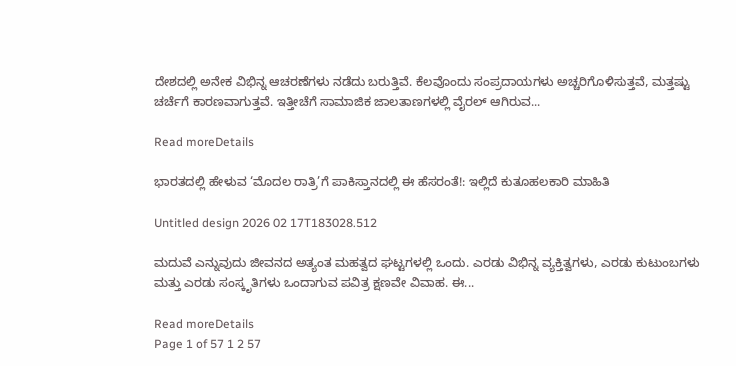ದೇಶದಲ್ಲಿ ಅನೇಕ ವಿಭಿನ್ನ ಆಚರಣೆಗಳು ನಡೆದು ಬರುತ್ತಿವೆ. ಕೆಲವೊಂದು ಸಂಪ್ರದಾಯಗಳು ಅಚ್ಚರಿಗೊಳಿಸುತ್ತವೆ, ಮತ್ತಷ್ಟು ಚರ್ಚೆಗೆ ಕಾರಣವಾಗುತ್ತವೆ. ಇತ್ತೀಚೆಗೆ ಸಾಮಾಜಿಕ ಜಾಲತಾಣಗಳಲ್ಲಿ ವೈರಲ್ ಆಗಿರುವ...

Read moreDetails

ಭಾರತದಲ್ಲಿ ಹೇಳುವ ‘ಮೊದಲ ರಾತ್ರಿ’ಗೆ ಪಾಕಿಸ್ತಾನದಲ್ಲಿ ಈ ಹೆಸರಂತೆ!: ಇಲ್ಲಿದೆ ಕುತೂಹಲಕಾರಿ ಮಾಹಿತಿ

Untitled design 2026 02 17T183028.512

ಮದುವೆ ಎನ್ನುವುದು ಜೀವನದ ಅತ್ಯಂತ ಮಹತ್ವದ ಘಟ್ಟಗಳಲ್ಲಿ ಒಂದು. ಎರಡು ವಿಭಿನ್ನ ವ್ಯಕ್ತಿತ್ವಗಳು, ಎರಡು ಕುಟುಂಬಗಳು ಮತ್ತು ಎರಡು ಸಂಸ್ಕೃತಿಗಳು ಒಂದಾಗುವ ಪವಿತ್ರ ಕ್ಷಣವೇ ವಿವಾಹ. ಈ...

Read moreDetails
Page 1 of 57 1 2 57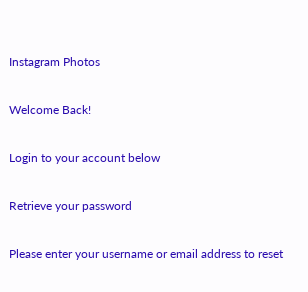Instagram Photos

Welcome Back!

Login to your account below

Retrieve your password

Please enter your username or email address to reset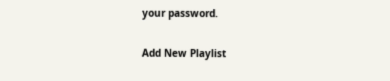your password.

Add New Playlist